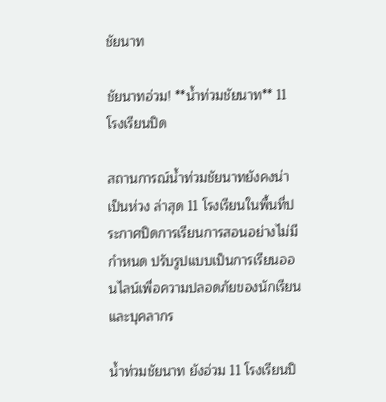ชัยนาท

ชัยนาทอ่วม! **น้ำท่วมชัยนาท** 11 โรงเรียนปิด

สถานการณ์น้ำท่วมชัยนาทยังคงน่าเป็นห่วง ล่าสุด 11 โรงเรียนในพื้นที่ประกาศปิดการเรียนการสอนอย่างไม่มีกำหนด ปรับรูปแบบเป็นการเรียนออนไลน์เพื่อความปลอดภัยของนักเรียนและบุคลากร

น้ำท่วมชัยนาท ยังอ่วม 11 โรงเรียนปิ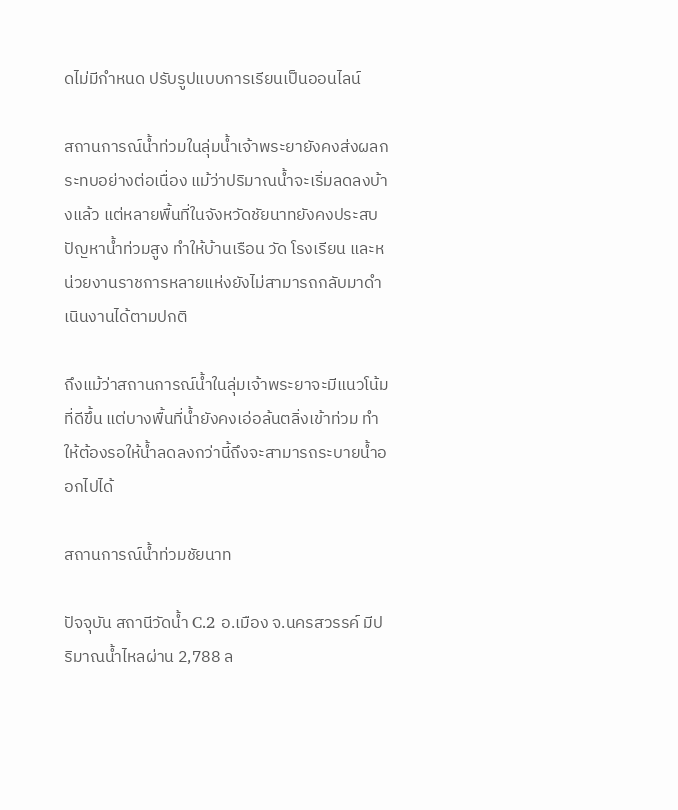ดไม่มีกำหนด ปรับรูปแบบการเรียนเป็นออนไลน์

สถานการณ์น้ำท่วมในลุ่มน้ำเจ้าพระยายังคงส่งผลกระทบอย่างต่อเนื่อง แม้ว่าปริมาณน้ำจะเริ่มลดลงบ้างแล้ว แต่หลายพื้นที่ในจังหวัดชัยนาทยังคงประสบปัญหาน้ำท่วมสูง ทำให้บ้านเรือน วัด โรงเรียน และหน่วยงานราชการหลายแห่งยังไม่สามารถกลับมาดำเนินงานได้ตามปกติ

ถึงแม้ว่าสถานการณ์น้ำในลุ่มเจ้าพระยาจะมีแนวโน้มที่ดีขึ้น แต่บางพื้นที่น้ำยังคงเอ่อล้นตลิ่งเข้าท่วม ทำให้ต้องรอให้น้ำลดลงกว่านี้ถึงจะสามารถระบายน้ำออกไปได้

สถานการณ์น้ำท่วมชัยนาท

ปัจจุบัน สถานีวัดน้ำ C.2 อ.เมือง จ.นครสวรรค์ มีปริมาณน้ำไหลผ่าน 2,788 ล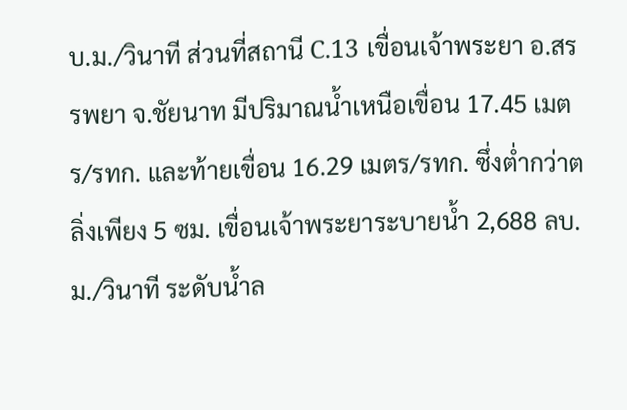บ.ม./วินาที ส่วนที่สถานี C.13 เขื่อนเจ้าพระยา อ.สรรพยา จ.ชัยนาท มีปริมาณน้ำเหนือเขื่อน 17.45 เมตร/รทก. และท้ายเขื่อน 16.29 เมตร/รทก. ซึ่งต่ำกว่าตลิ่งเพียง 5 ซม. เขื่อนเจ้าพระยาระบายน้ำ 2,688 ลบ.ม./วินาที ระดับน้ำล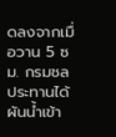ดลงจากเมื่อวาน 5 ซม. กรมชลประทานได้ผันน้ำเข้า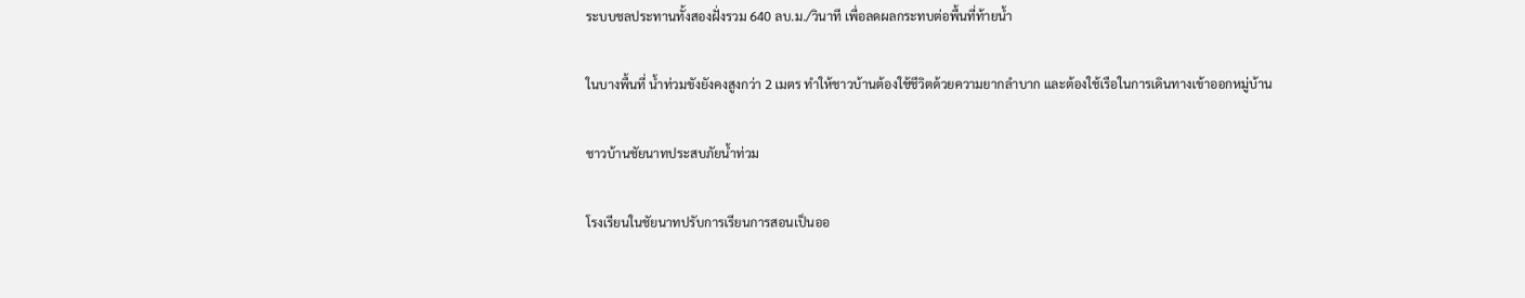ระบบชลประทานทั้งสองฝั่งรวม 640 ลบ.ม./วินาที เพื่อลดผลกระทบต่อพื้นที่ท้ายน้ำ

ในบางพื้นที่ น้ำท่วมขังยังคงสูงกว่า 2 เมตร ทำให้ชาวบ้านต้องใช้ชีวิตด้วยความยากลำบาก และต้องใช้เรือในการเดินทางเข้าออกหมู่บ้าน

ชาวบ้านชัยนาทประสบภัยน้ำท่วม

โรงเรียนในชัยนาทปรับการเรียนการสอนเป็นออ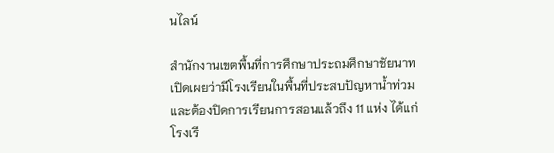นไลน์

สำนักงานเขตพื้นที่การศึกษาประถมศึกษาชัยนาท เปิดเผยว่ามีโรงเรียนในพื้นที่ประสบปัญหาน้ำท่วมและต้องปิดการเรียนการสอนแล้วถึง 11 แห่ง ได้แก่ โรงเรี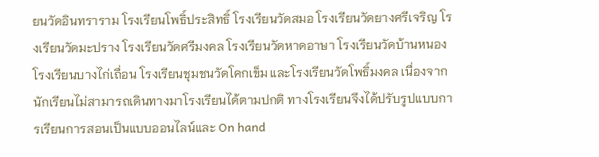ยนวัดอินทราราม โรงเรียนโพธิ์ประสิทธิ์ โรงเรียนวัดสมอ โรงเรียนวัดยางศรีเจริญ โรงเรียนวัดมะปราง โรงเรียนวัดศรีมงคล โรงเรียนวัดหาดอาษา โรงเรียนวัดบ้านหนอง โรงเรียนบางไก่เถื่อน โรงเรียนชุมชนวัดโคกเข็ม และโรงเรียนวัดโพธิ์มงคล เนื่องจากนักเรียนไม่สามารถเดินทางมาโรงเรียนได้ตามปกติ ทางโรงเรียนจึงได้ปรับรูปแบบการเรียนการสอนเป็นแบบออนไลน์และ On hand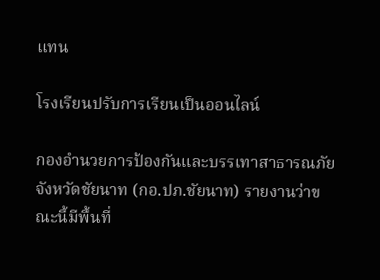แทน

โรงเรียนปรับการเรียนเป็นออนไลน์

กองอำนวยการป้องกันและบรรเทาสาธารณภัยจังหวัดชัยนาท (กอ.ปภ.ชัยนาท) รายงานว่าขณะนี้มีพื้นที่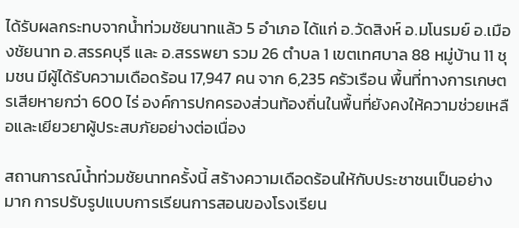ได้รับผลกระทบจากน้ำท่วมชัยนาทแล้ว 5 อำเภอ ได้แก่ อ.วัดสิงห์ อ.มโนรมย์ อ.เมืองชัยนาท อ.สรรคบุรี และ อ.สรรพยา รวม 26 ตำบล 1 เขตเทศบาล 88 หมู่บ้าน 11 ชุมชน มีผู้ได้รับความเดือดร้อน 17,947 คน จาก 6,235 ครัวเรือน พื้นที่ทางการเกษตรเสียหายกว่า 600 ไร่ องค์การปกครองส่วนท้องถิ่นในพื้นที่ยังคงให้ความช่วยเหลือและเยียวยาผู้ประสบภัยอย่างต่อเนื่อง

สถานการณ์น้ำท่วมชัยนาทครั้งนี้ สร้างความเดือดร้อนให้กับประชาชนเป็นอย่างมาก การปรับรูปแบบการเรียนการสอนของโรงเรียน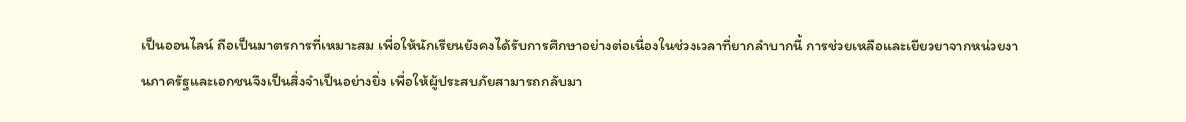เป็นออนไลน์ ถือเป็นมาตรการที่เหมาะสม เพื่อให้นักเรียนยังคงได้รับการศึกษาอย่างต่อเนื่องในช่วงเวลาที่ยากลำบากนี้ การช่วยเหลือและเยียวยาจากหน่วยงานภาครัฐและเอกชนจึงเป็นสิ่งจำเป็นอย่างยิ่ง เพื่อให้ผู้ประสบภัยสามารถกลับมา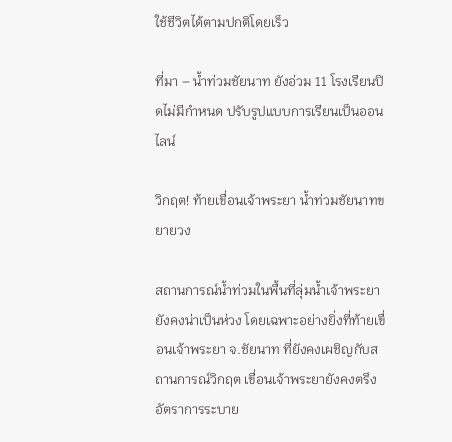ใช้ชีวิตได้ตามปกติโดยเร็ว

ที่มา – น้ำท่วมชัยนาท ยังอ่วม 11 โรงเรียนปิดไม่มีกำหนด ปรับรูปแบบการเรียนเป็นออนไลน์

วิกฤต! ท้ายเขื่อนเจ้าพระยา น้ำท่วมชัยนาทขยายวง

สถานการณ์น้ำท่วมในพื้นที่ลุ่มน้ำเจ้าพระยายังคงน่าเป็นห่วง โดยเฉพาะอย่างยิ่งที่ท้ายเขื่อนเจ้าพระยา จ.ชัยนาท ที่ยังคงเผชิญกับสถานการณ์วิกฤต เขื่อนเจ้าพระยายังคงตรึงอัตราการระบาย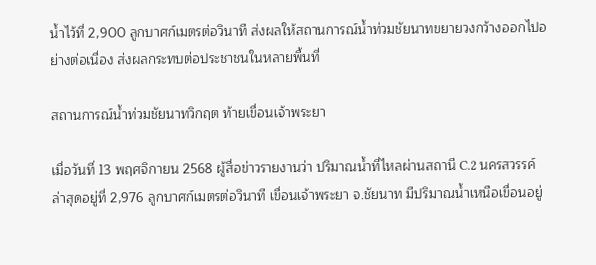น้ำไว้ที่ 2,900 ลูกบาศก์เมตรต่อวินาที ส่งผลให้สถานการณ์น้ำท่วมชัยนาทขยายวงกว้างออกไปอย่างต่อเนื่อง ส่งผลกระทบต่อประชาชนในหลายพื้นที่

สถานการณ์น้ำท่วมชัยนาทวิกฤต ท้ายเขื่อนเจ้าพระยา

เมื่อวันที่ 13 พฤศจิกายน 2568 ผู้สื่อข่าวรายงานว่า ปริมาณน้ำที่ไหลผ่านสถานี C.2 นครสวรรค์ ล่าสุดอยู่ที่ 2,976 ลูกบาศก์เมตรต่อวินาที เขื่อนเจ้าพระยา จ.ชัยนาท มีปริมาณน้ำเหนือเขื่อนอยู่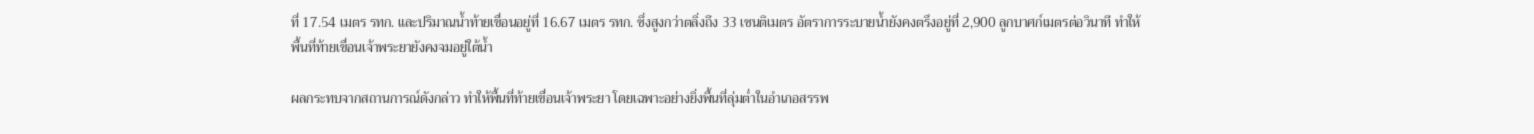ที่ 17.54 เมตร รทก. และปริมาณน้ำท้ายเขื่อนอยู่ที่ 16.67 เมตร รทก. ซึ่งสูงกว่าตลิ่งถึง 33 เซนติเมตร อัตราการระบายน้ำยังคงตรึงอยู่ที่ 2,900 ลูกบาศก์เมตรต่อวินาที ทำให้พื้นที่ท้ายเขื่อนเจ้าพระยายังคงจมอยู่ใต้น้ำ

ผลกระทบจากสถานการณ์ดังกล่าว ทำให้พื้นที่ท้ายเขื่อนเจ้าพระยา โดยเฉพาะอย่างยิ่งพื้นที่ลุ่มต่ำในอำเภอสรรพ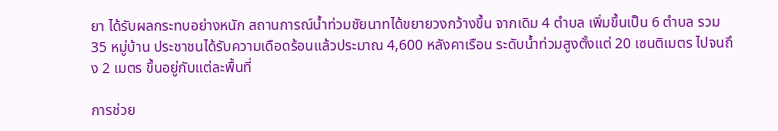ยา ได้รับผลกระทบอย่างหนัก สถานการณ์น้ำท่วมชัยนาทได้ขยายวงกว้างขึ้น จากเดิม 4 ตำบล เพิ่มขึ้นเป็น 6 ตำบล รวม 35 หมู่บ้าน ประชาชนได้รับความเดือดร้อนแล้วประมาณ 4,600 หลังคาเรือน ระดับน้ำท่วมสูงตั้งแต่ 20 เซนติเมตร ไปจนถึง 2 เมตร ขึ้นอยู่กับแต่ละพื้นที่

การช่วย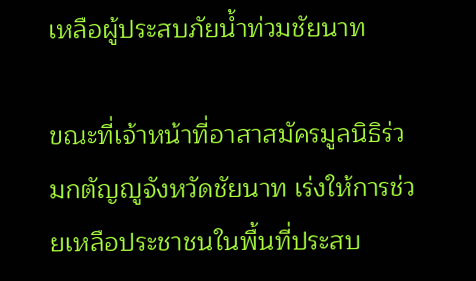เหลือผู้ประสบภัยน้ำท่วมชัยนาท

ขณะที่เจ้าหน้าที่อาสาสมัครมูลนิธิร่วมกตัญญูจังหวัดชัยนาท เร่งให้การช่วยเหลือประชาชนในพื้นที่ประสบ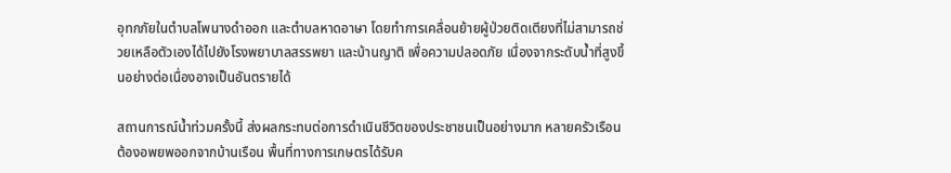อุทกภัยในตำบลโพนางดำออก และตำบลหาดอาษา โดยทำการเคลื่อนย้ายผู้ป่วยติดเตียงที่ไม่สามารถช่วยเหลือตัวเองได้ไปยังโรงพยาบาลสรรพยา และบ้านญาติ เพื่อความปลอดภัย เนื่องจากระดับน้ำที่สูงขึ้นอย่างต่อเนื่องอาจเป็นอันตรายได้

สถานการณ์น้ำท่วมครั้งนี้ ส่งผลกระทบต่อการดำเนินชีวิตของประชาชนเป็นอย่างมาก หลายครัวเรือนต้องอพยพออกจากบ้านเรือน พื้นที่ทางการเกษตรได้รับค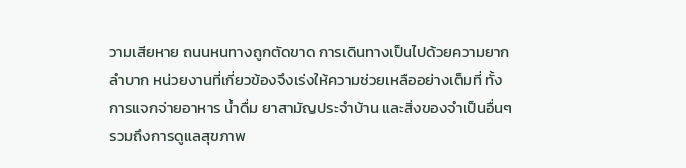วามเสียหาย ถนนหนทางถูกตัดขาด การเดินทางเป็นไปด้วยความยากลำบาก หน่วยงานที่เกี่ยวข้องจึงเร่งให้ความช่วยเหลืออย่างเต็มที่ ทั้งการแจกจ่ายอาหาร น้ำดื่ม ยาสามัญประจำบ้าน และสิ่งของจำเป็นอื่นๆ รวมถึงการดูแลสุขภาพ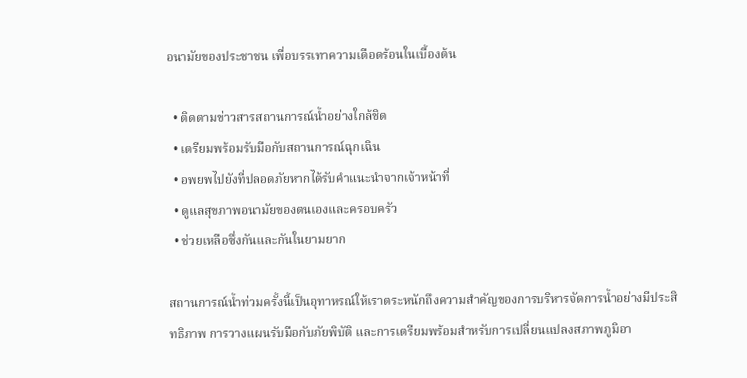อนามัยของประชาชน เพื่อบรรเทาความเดือดร้อนในเบื้องต้น

  • ติดตามข่าวสารสถานการณ์น้ำอย่างใกล้ชิด
  • เตรียมพร้อมรับมือกับสถานการณ์ฉุกเฉิน
  • อพยพไปยังที่ปลอดภัยหากได้รับคำแนะนำจากเจ้าหน้าที่
  • ดูแลสุขภาพอนามัยของตนเองและครอบครัว
  • ช่วยเหลือซึ่งกันและกันในยามยาก

สถานการณ์น้ำท่วมครั้งนี้เป็นอุทาหรณ์ให้เราตระหนักถึงความสำคัญของการบริหารจัดการน้ำอย่างมีประสิทธิภาพ การวางแผนรับมือกับภัยพิบัติ และการเตรียมพร้อมสำหรับการเปลี่ยนแปลงสภาพภูมิอา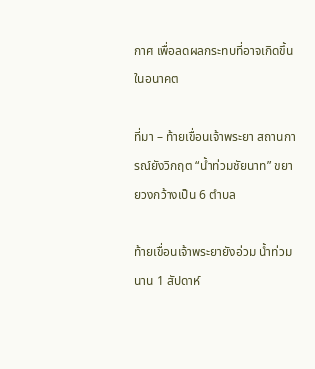กาศ เพื่อลดผลกระทบที่อาจเกิดขึ้นในอนาคต

ที่มา – ท้ายเขื่อนเจ้าพระยา สถานการณ์ยังวิกฤต “น้ำท่วมชัยนาท” ขยายวงกว้างเป็น 6 ตำบล

ท้ายเขื่อนเจ้าพระยายังอ่วม น้ำท่วมนาน 1 สัปดาห์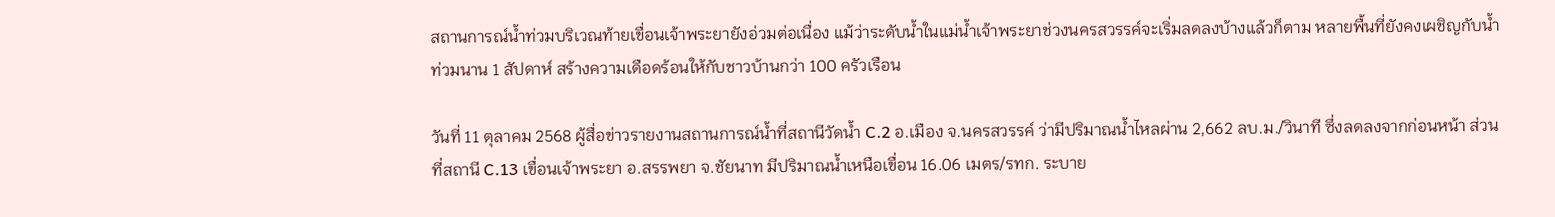สถานการณ์น้ำท่วมบริเวณท้ายเขื่อนเจ้าพระยายังอ่วมต่อเนื่อง แม้ว่าระดับน้ำในแม่น้ำเจ้าพระยาช่วงนครสวรรค์จะเริ่มลดลงบ้างแล้วก็ตาม หลายพื้นที่ยังคงเผชิญกับน้ำท่วมนาน 1 สัปดาห์ สร้างความเดือดร้อนให้กับชาวบ้านกว่า 100 ครัวเรือน

วันที่ 11 ตุลาคม 2568 ผู้สื่อข่าวรายงานสถานการณ์น้ำที่สถานีวัดน้ำ C.2 อ.เมือง จ.นครสวรรค์ ว่ามีปริมาณน้ำไหลผ่าน 2,662 ลบ.ม./วินาที ซึ่งลดลงจากก่อนหน้า ส่วนที่สถานี C.13 เขื่อนเจ้าพระยา อ.สรรพยา จ.ชัยนาท มีปริมาณน้ำเหนือเขื่อน 16.06 เมตร/รทก. ระบาย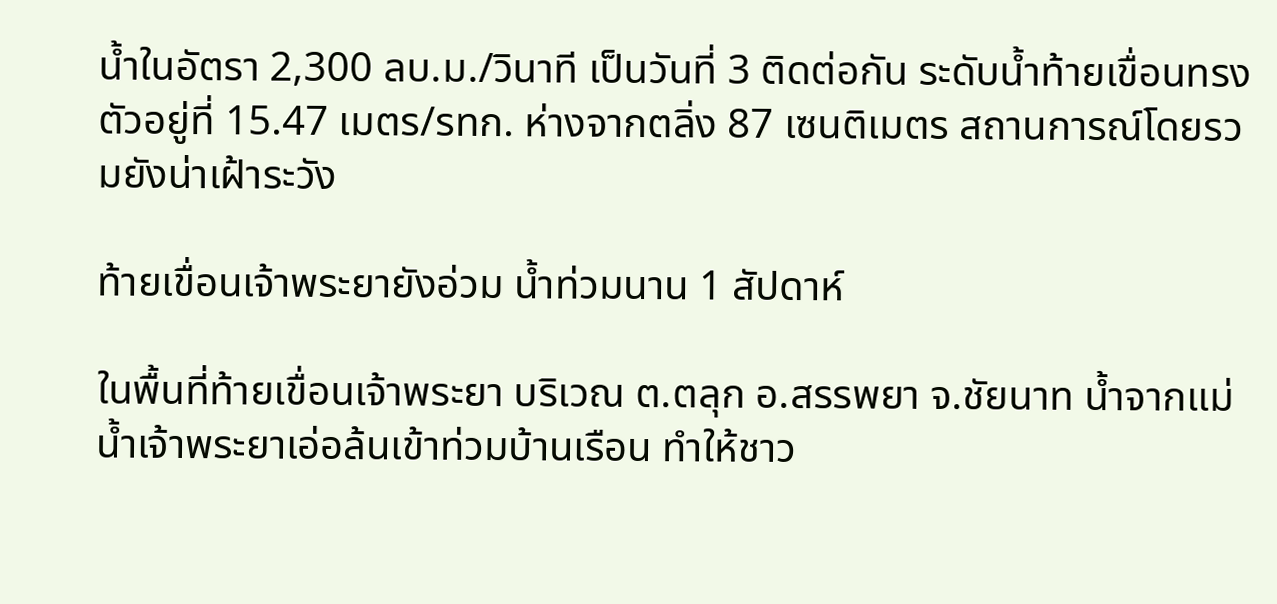น้ำในอัตรา 2,300 ลบ.ม./วินาที เป็นวันที่ 3 ติดต่อกัน ระดับน้ำท้ายเขื่อนทรงตัวอยู่ที่ 15.47 เมตร/รทก. ห่างจากตลิ่ง 87 เซนติเมตร สถานการณ์โดยรวมยังน่าเฝ้าระวัง

ท้ายเขื่อนเจ้าพระยายังอ่วม น้ำท่วมนาน 1 สัปดาห์

ในพื้นที่ท้ายเขื่อนเจ้าพระยา บริเวณ ต.ตลุก อ.สรรพยา จ.ชัยนาท น้ำจากแม่น้ำเจ้าพระยาเอ่อล้นเข้าท่วมบ้านเรือน ทำให้ชาว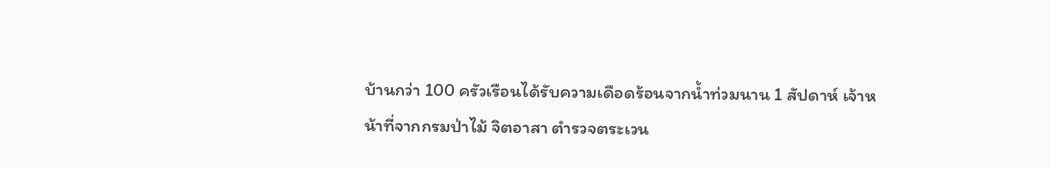บ้านกว่า 100 ครัวเรือนได้รับความเดือดร้อนจากน้ำท่วมนาน 1 สัปดาห์ เจ้าหน้าที่จากกรมป่าไม้ จิตอาสา ตำรวจตระเวน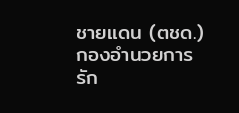ชายแดน (ตชด.) กองอำนวยการรัก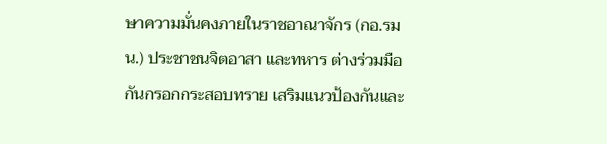ษาความมั่นคงภายในราชอาณาจักร (กอ.รมน.) ประชาชนจิตอาสา และทหาร ต่างร่วมมือกันกรอกกระสอบทราย เสริมแนวป้องกันและ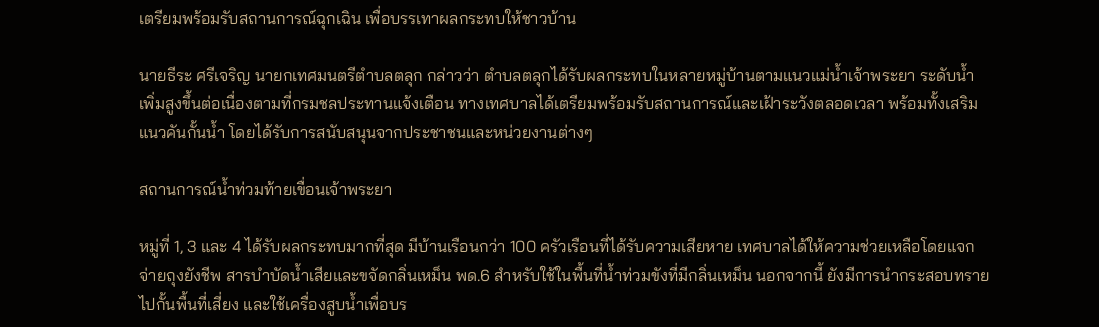เตรียมพร้อมรับสถานการณ์ฉุกเฉิน เพื่อบรรเทาผลกระทบให้ชาวบ้าน

นายธีระ ศรีเจริญ นายกเทศมนตรีตำบลตลุก กล่าวว่า ตำบลตลุกได้รับผลกระทบในหลายหมู่บ้านตามแนวแม่น้ำเจ้าพระยา ระดับน้ำเพิ่มสูงขึ้นต่อเนื่องตามที่กรมชลประทานแจ้งเตือน ทางเทศบาลได้เตรียมพร้อมรับสถานการณ์และเฝ้าระวังตลอดเวลา พร้อมทั้งเสริมแนวคันกั้นน้ำ โดยได้รับการสนับสนุนจากประชาชนและหน่วยงานต่างๆ

สถานการณ์น้ำท่วมท้ายเขื่อนเจ้าพระยา

หมู่ที่ 1, 3 และ 4 ได้รับผลกระทบมากที่สุด มีบ้านเรือนกว่า 100 ครัวเรือนที่ได้รับความเสียหาย เทศบาลได้ให้ความช่วยเหลือโดยแจกจ่ายถุงยังชีพ สารบำบัดน้ำเสียและขจัดกลิ่นเหม็น พด.6 สำหรับใช้ในพื้นที่น้ำท่วมขังที่มีกลิ่นเหม็น นอกจากนี้ ยังมีการนำกระสอบทรายไปกั้นพื้นที่เสี่ยง และใช้เครื่องสูบน้ำเพื่อบร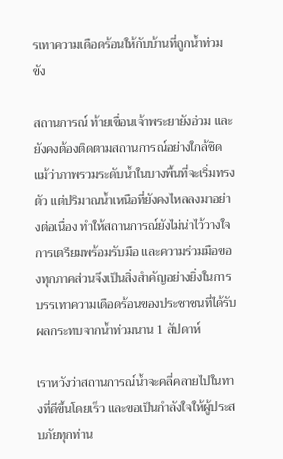รเทาความเดือดร้อนให้กับบ้านที่ถูกน้ำท่วมขัง

สถานการณ์ ท้ายเขื่อนเจ้าพระยายังอ่วม และยังคงต้องติดตามสถานการณ์อย่างใกล้ชิด แม้ว่าภาพรวมระดับน้ำในบางพื้นที่จะเริ่มทรงตัว แต่ปริมาณน้ำเหนือที่ยังคงไหลลงมาอย่างต่อเนื่อง ทำให้สถานการณ์ยังไม่น่าไว้วางใจ การเตรียมพร้อมรับมือ และความร่วมมือของทุกภาคส่วนจึงเป็นสิ่งสำคัญอย่างยิ่งในการบรรเทาความเดือดร้อนของประชาชนที่ได้รับผลกระทบจากน้ำท่วมนาน 1 สัปดาห์

เราหวังว่าสถานการณ์น้ำจะคลี่คลายไปในทางที่ดีขึ้นโดยเร็ว และขอเป็นกำลังใจให้ผู้ประสบภัยทุกท่าน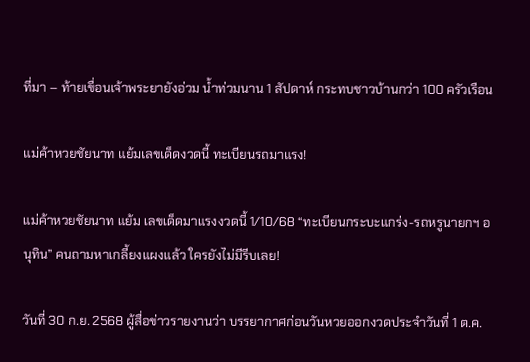ที่มา – ท้ายเขื่อนเจ้าพระยายังอ่วม น้ำท่วมนาน 1 สัปดาห์ กระทบชาวบ้านกว่า 100 ครัวเรือน

แม่ค้าหวยชัยนาท แย้มเลขเด็ดงวดนี้ ทะเบียนรถมาแรง!

แม่ค้าหวยชัยนาท แย้ม เลขเด็ดมาแรงงวดนี้ 1/10/68 “ทะเบียนกระบะแกร่ง-รถหรูนายกฯ อนุทิน” คนถามหาเกลี้ยงแผงแล้ว ใครยังไม่มีรีบเลย!

วันที่ 30 ก.ย. 2568 ผู้สื่อข่าวรายงานว่า บรรยากาศก่อนวันหวยออกงวดประจำวันที่ 1 ต.ค.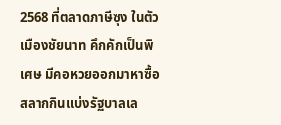2568 ที่ตลาดภาษีซุง ในตัวเมืองชัยนาท คึกคักเป็นพิเศษ มีคอหวยออกมาหาซื้อสลากกินแบ่งรัฐบาลเล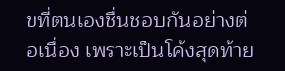ขที่ตนเองชื่นชอบกันอย่างต่อเนื่อง เพราะเป็นโค้งสุดท้าย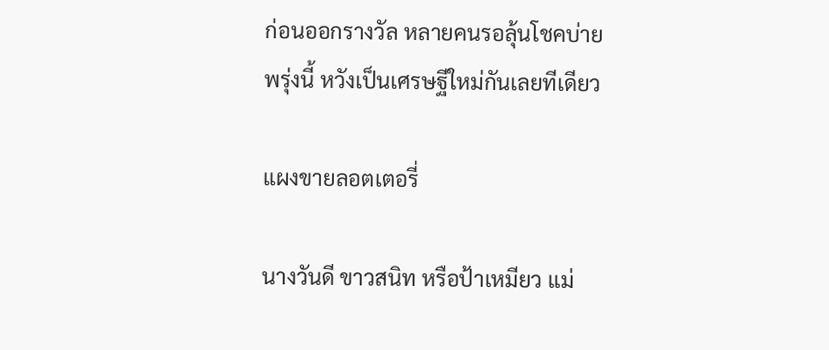ก่อนออกรางวัล หลายคนรอลุ้นโชคบ่ายพรุ่งนี้ หวังเป็นเศรษฐีใหม่กันเลยทีเดียว

แผงขายลอตเตอรี่

นางวันดี ขาวสนิท หรือป้าเหมียว แม่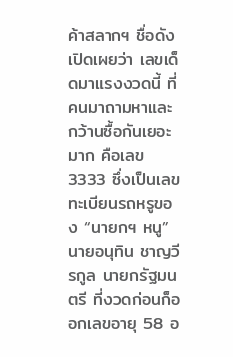ค้าสลากฯ ชื่อดัง เปิดเผยว่า เลขเด็ดมาแรงงวดนี้ ที่คนมาถามหาและกว้านซื้อกันเยอะมาก คือเลข 3333 ซึ่งเป็นเลขทะเบียนรถหรูของ “นายกฯ หนู” นายอนุทิน ชาญวีรกูล นายกรัฐมนตรี ที่งวดก่อนก็ออกเลขอายุ 58 อ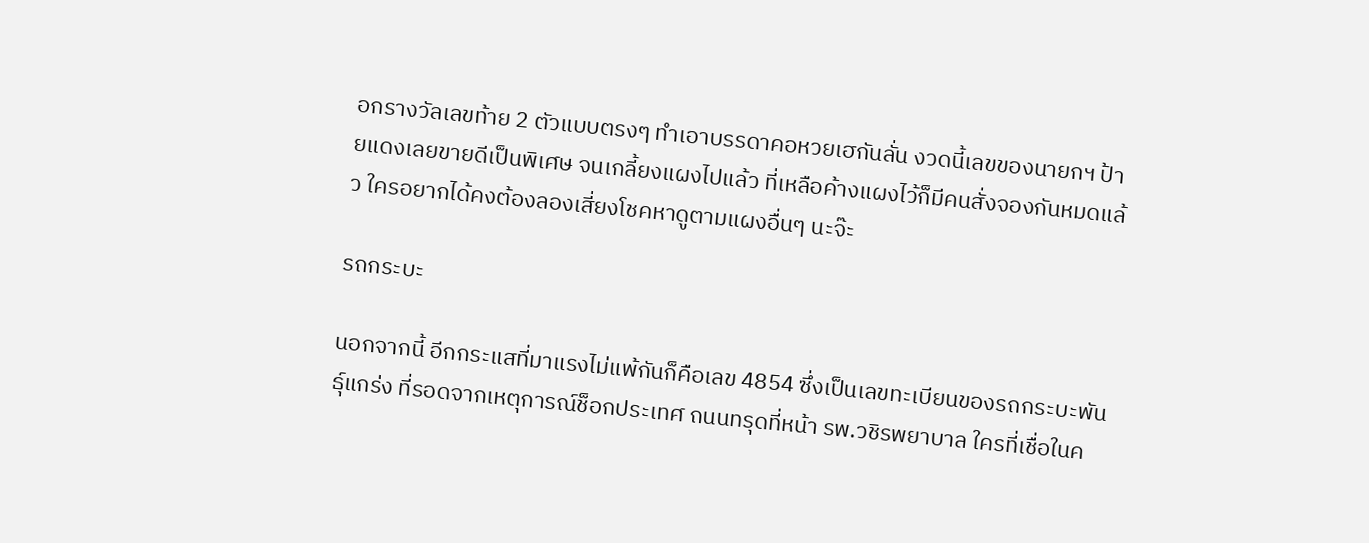อกรางวัลเลขท้าย 2 ตัวแบบตรงๆ ทำเอาบรรดาคอหวยเฮกันลั่น งวดนี้เลขของนายกฯ ป้ายแดงเลยขายดีเป็นพิเศษ จนเกลี้ยงแผงไปแล้ว ที่เหลือค้างแผงไว้ก็มีคนสั่งจองกันหมดแล้ว ใครอยากได้คงต้องลองเสี่ยงโชคหาดูตามแผงอื่นๆ นะจ๊ะ

รถกระบะ

นอกจากนี้ อีกกระแสที่มาแรงไม่แพ้กันก็คือเลข 4854 ซึ่งเป็นเลขทะเบียนของรถกระบะพันธุ์แกร่ง ที่รอดจากเหตุการณ์ช็อกประเทศ ถนนทรุดที่หน้า รพ.วชิรพยาบาล ใครที่เชื่อในค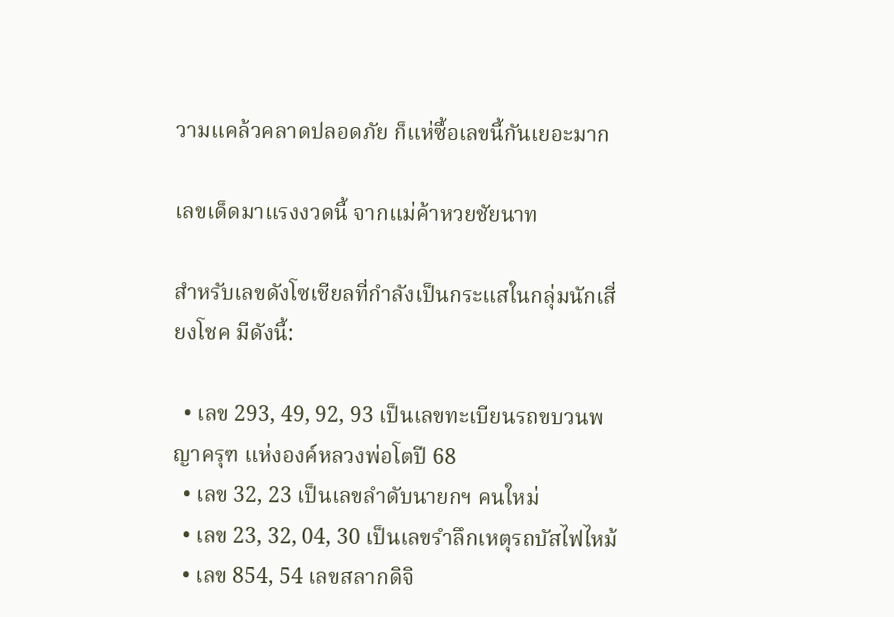วามแคล้วคลาดปลอดภัย ก็แห่ซื้อเลขนี้กันเยอะมาก

เลขเด็ดมาแรงงวดนี้ จากแม่ค้าหวยชัยนาท

สำหรับเลขดังโซเชียลที่กำลังเป็นกระแสในกลุ่มนักเสี่ยงโชค มีดังนี้:

  • เลข 293, 49, 92, 93 เป็นเลขทะเบียนรถขบวนพญาครุฑ แห่งองค์หลวงพ่อโตปี 68
  • เลข 32, 23 เป็นเลขลำดับนายกฯ คนใหม่
  • เลข 23, 32, 04, 30 เป็นเลขรำลึกเหตุรถบัสไฟไหม้
  • เลข 854, 54 เลขสลากดิจิ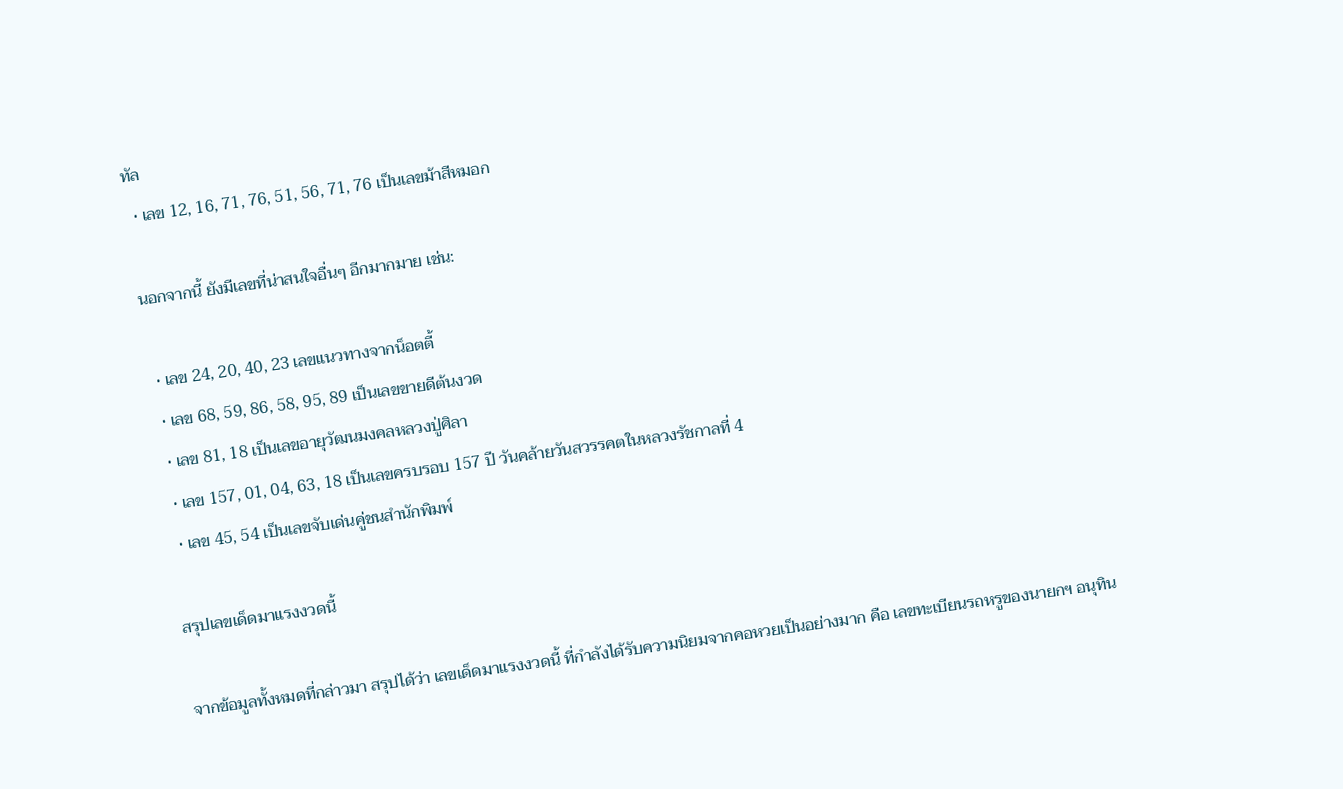ทัล
  • เลข 12, 16, 71, 76, 51, 56, 71, 76 เป็นเลขม้าสีหมอก

นอกจากนี้ ยังมีเลขที่น่าสนใจอื่นๆ อีกมากมาย เช่น:

  • เลข 24, 20, 40, 23 เลขแนวทางจากน็อตตี้
  • เลข 68, 59, 86, 58, 95, 89 เป็นเลขขายดีต้นงวด
  • เลข 81, 18 เป็นเลขอายุวัฒนมงคลหลวงปู่ศิลา
  • เลข 157, 01, 04, 63, 18 เป็นเลขครบรอบ 157 ปี วันคล้ายวันสวรรคตในหลวงรัชกาลที่ 4
  • เลข 45, 54 เป็นเลขจับเด่นคู่ชนสำนักพิมพ์

สรุปเลขเด็ดมาแรงงวดนี้

จากข้อมูลทั้งหมดที่กล่าวมา สรุปได้ว่า เลขเด็ดมาแรงงวดนี้ ที่กำลังได้รับความนิยมจากคอหวยเป็นอย่างมาก คือ เลขทะเบียนรถหรูของนายกฯ อนุทิน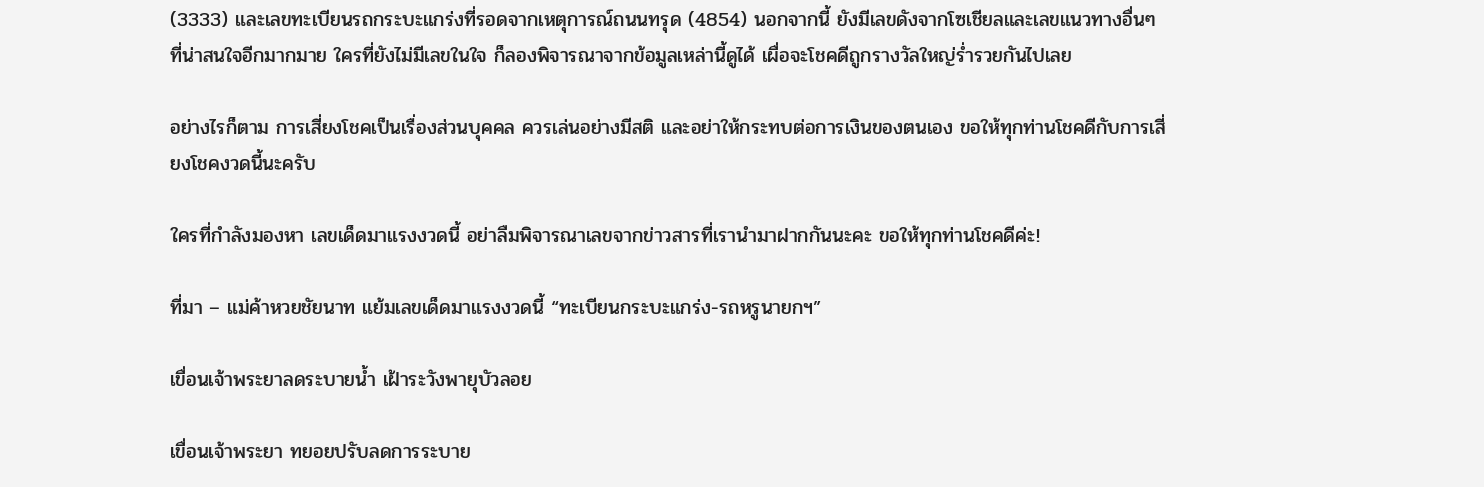(3333) และเลขทะเบียนรถกระบะแกร่งที่รอดจากเหตุการณ์ถนนทรุด (4854) นอกจากนี้ ยังมีเลขดังจากโซเชียลและเลขแนวทางอื่นๆ ที่น่าสนใจอีกมากมาย ใครที่ยังไม่มีเลขในใจ ก็ลองพิจารณาจากข้อมูลเหล่านี้ดูได้ เผื่อจะโชคดีถูกรางวัลใหญ่ร่ำรวยกันไปเลย

อย่างไรก็ตาม การเสี่ยงโชคเป็นเรื่องส่วนบุคคล ควรเล่นอย่างมีสติ และอย่าให้กระทบต่อการเงินของตนเอง ขอให้ทุกท่านโชคดีกับการเสี่ยงโชคงวดนี้นะครับ

ใครที่กำลังมองหา เลขเด็ดมาแรงงวดนี้ อย่าลืมพิจารณาเลขจากข่าวสารที่เรานำมาฝากกันนะคะ ขอให้ทุกท่านโชคดีค่ะ!

ที่มา – แม่ค้าหวยชัยนาท แย้มเลขเด็ดมาแรงงวดนี้ “ทะเบียนกระบะแกร่ง-รถหรูนายกฯ”

เขื่อนเจ้าพระยาลดระบายน้ำ เฝ้าระวังพายุบัวลอย

เขื่อนเจ้าพระยา ทยอยปรับลดการระบาย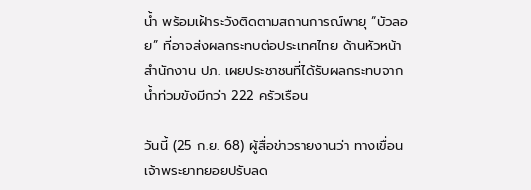น้ำ พร้อมเฝ้าระวังติดตามสถานการณ์พายุ “บัวลอย” ที่อาจส่งผลกระทบต่อประเทศไทย ด้านหัวหน้าสำนักงาน ปภ. เผยประชาชนที่ได้รับผลกระทบจากน้ำท่วมขังมีกว่า 222 ครัวเรือน

วันนี้ (25 ก.ย. 68) ผู้สื่อข่าวรายงานว่า ทางเขื่อนเจ้าพระยาทยอยปรับลด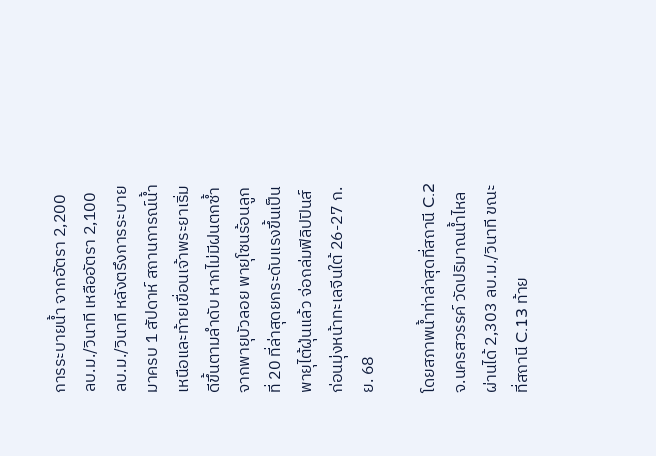การระบายน้ำ จากอัตรา 2,200 ลบ.ม./วินาที เหลืออัตรา 2,100 ลบ.ม./วินาที หลังตรึงการระบายมาครบ 1 สัปดาห์ สถานการณ์น้ำเหนือและท้ายเขื่อนเจ้าพระยาเริ่มดีขึ้นตามลำดับ หากไม่มีฝนตกซ้ำจากพายุบัวลอย พายุโซนร้อนลูกที่ 20 ที่ล่าสุดยกระดับแรงขึ้นเป็นพายุไต้ฝุ่นแล้ว จ่อถล่มฟิลิปปินส์ ก่อนมุ่งหน้าทะเลจีนใต้ 26-27 ก.ย. 68

โดยสภาพน้ำท่าล่าสุดที่สถานี C.2 จ.นครสวรรค์ วัดปริมาณน้ำไหลผ่านได้ 2,303 ลบ.ม./วินาที ขณะที่สถานี C.13 ท้าย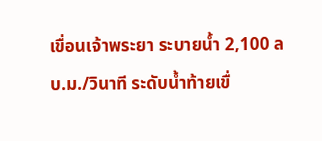เขื่อนเจ้าพระยา ระบายน้ำ 2,100 ลบ.ม./วินาที ระดับน้ำท้ายเขื่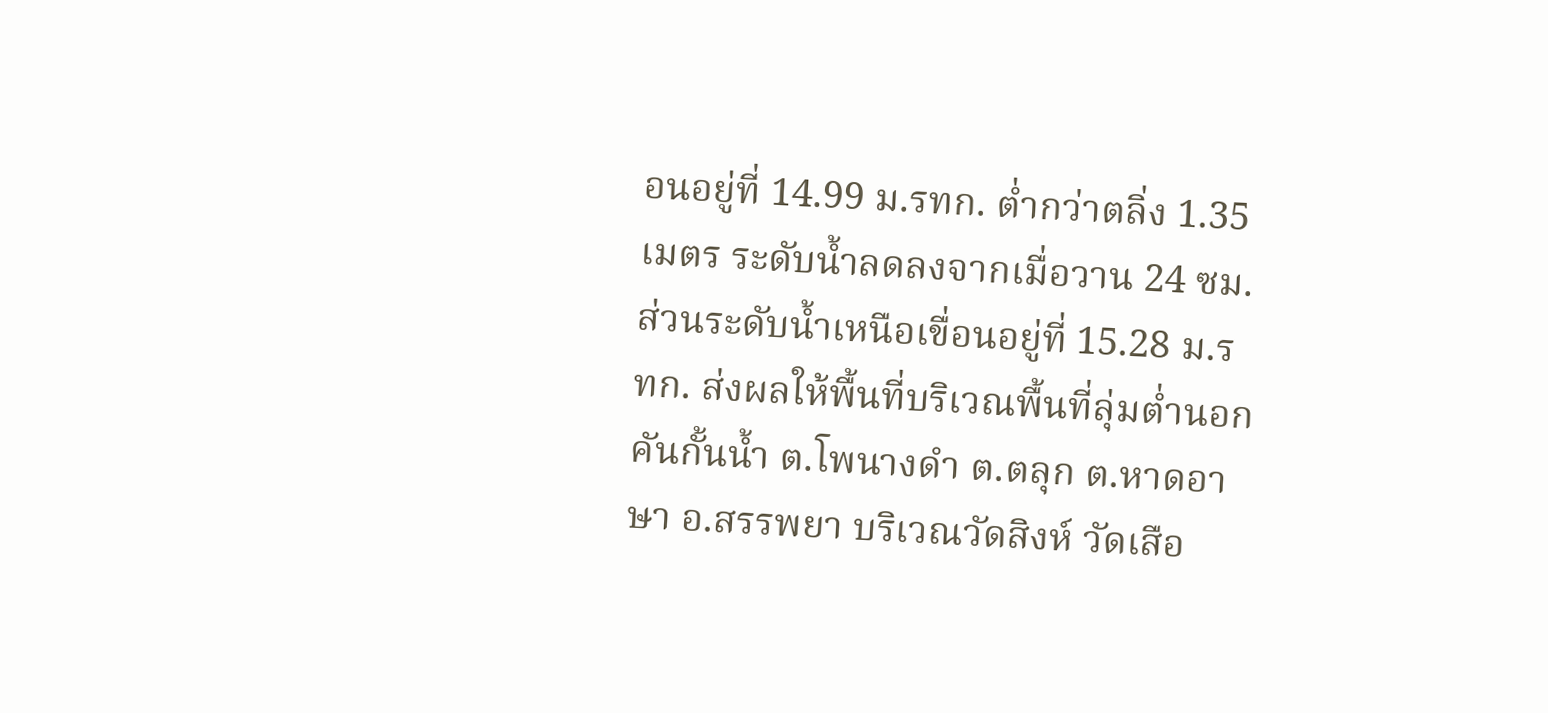อนอยู่ที่ 14.99 ม.รทก. ต่ำกว่าตลิ่ง 1.35 เมตร ระดับน้ำลดลงจากเมื่อวาน 24 ซม. ส่วนระดับน้ำเหนือเขื่อนอยู่ที่ 15.28 ม.รทก. ส่งผลให้พื้นที่บริเวณพื้นที่ลุ่มต่ำนอกคันกั้นน้ำ ต.โพนางดำ ต.ตลุก ต.หาดอาษา อ.สรรพยา บริเวณวัดสิงห์ วัดเสือ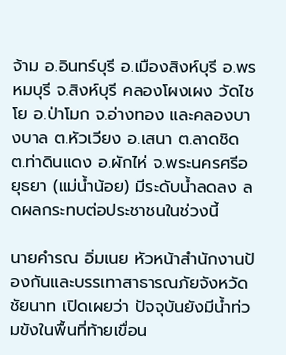จ้าม อ.อินทร์บุรี อ.เมืองสิงห์บุรี อ.พรหมบุรี จ.สิงห์บุรี คลองโผงเผง วัดไชโย อ.ป่าโมก จ.อ่างทอง และคลองบางบาล ต.หัวเวียง อ.เสนา ต.ลาดชิด ต.ท่าดินแดง อ.ผักไห่ จ.พระนครศรีอยุธยา (แม่น้ำน้อย) มีระดับน้ำลดลง ลดผลกระทบต่อประชาชนในช่วงนี้

นายคำรณ อิ่มเนย หัวหน้าสำนักงานป้องกันและบรรเทาสาธารณภัยจังหวัดชัยนาท เปิดเผยว่า ปัจจุบันยังมีน้ำท่วมขังในพื้นที่ท้ายเขื่อน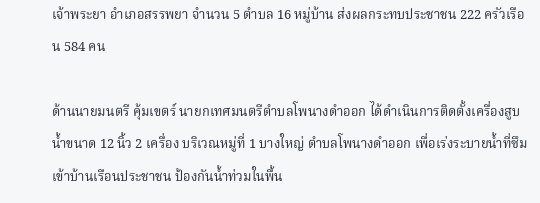เจ้าพระยา อำเภอสรรพยา จำนวน 5 ตำบล 16 หมู่บ้าน ส่งผลกระทบประชาชน 222 ครัวเรือน 584 คน

ด้านนายมนตรี คุ้มเขตร์ นายกเทศมนตรีตำบลโพนางดำออก ได้ดำเนินการติดตั้งเครื่องสูบน้ำขนาด 12 นิ้ว 2 เครื่อง บริเวณหมู่ที่ 1 บางใหญ่ ตำบลโพนางดำออก เพื่อเร่งระบายน้ำที่ซึมเข้าบ้านเรือนประชาชน ป้องกันน้ำท่วมในพื้น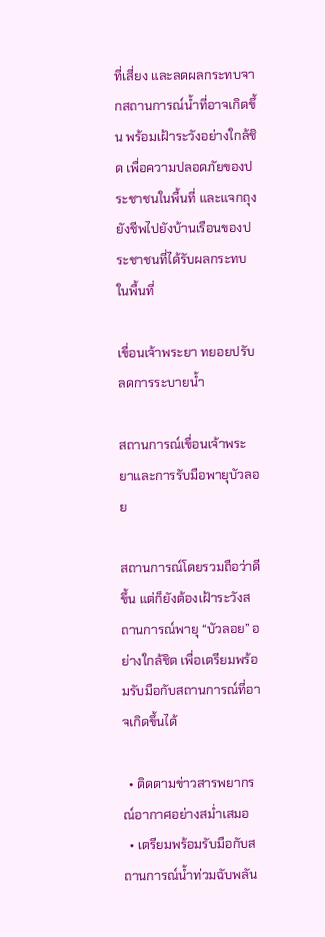ที่เสี่ยง และลดผลกระทบจากสถานการณ์น้ำที่อาจเกิดขึ้น พร้อมเฝ้าระวังอย่างใกล้ชิด เพื่อความปลอดภัยของประชาชนในพื้นที่ และแจกถุงยังชีพไปยังบ้านเรือนของประชาชนที่ได้รับผลกระทบในพื้นที่

เขื่อนเจ้าพระยา ทยอยปรับลดการระบายน้ำ

สถานการณ์เขื่อนเจ้าพระยาและการรับมือพายุบัวลอย

สถานการณ์โดยรวมถือว่าดีขึ้น แต่ก็ยังต้องเฝ้าระวังสถานการณ์พายุ “บัวลอย” อย่างใกล้ชิด เพื่อเตรียมพร้อมรับมือกับสถานการณ์ที่อาจเกิดขึ้นได้

  • ติดตามข่าวสารพยากรณ์อากาศอย่างสม่ำเสมอ
  • เตรียมพร้อมรับมือกับสถานการณ์น้ำท่วมฉับพลัน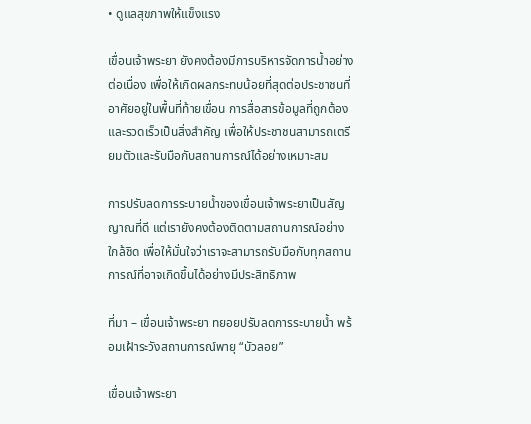• ดูแลสุขภาพให้แข็งแรง

เขื่อนเจ้าพระยา ยังคงต้องมีการบริหารจัดการน้ำอย่างต่อเนื่อง เพื่อให้เกิดผลกระทบน้อยที่สุดต่อประชาชนที่อาศัยอยู่ในพื้นที่ท้ายเขื่อน การสื่อสารข้อมูลที่ถูกต้องและรวดเร็วเป็นสิ่งสำคัญ เพื่อให้ประชาชนสามารถเตรียมตัวและรับมือกับสถานการณ์ได้อย่างเหมาะสม

การปรับลดการระบายน้ำของเขื่อนเจ้าพระยาเป็นสัญญาณที่ดี แต่เรายังคงต้องติดตามสถานการณ์อย่างใกล้ชิด เพื่อให้มั่นใจว่าเราจะสามารถรับมือกับทุกสถานการณ์ที่อาจเกิดขึ้นได้อย่างมีประสิทธิภาพ

ที่มา – เขื่อนเจ้าพระยา ทยอยปรับลดการระบายน้ำ พร้อมเฝ้าระวังสถานการณ์พายุ “บัวลอย”

เขื่อนเจ้าพระยา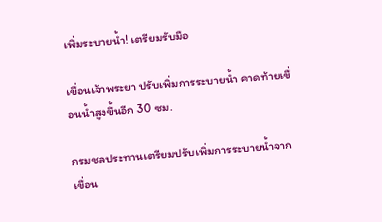เพิ่มระบายน้ำ! เตรียมรับมือ

เขื่อนเจ้าพระยา ปรับเพิ่มการระบายน้ำ คาดท้ายเขื่อนน้ำสูงขึ้นอีก 30 ซม.

กรมชลประทานเตรียมปรับเพิ่มการระบายน้ำจากเขื่อน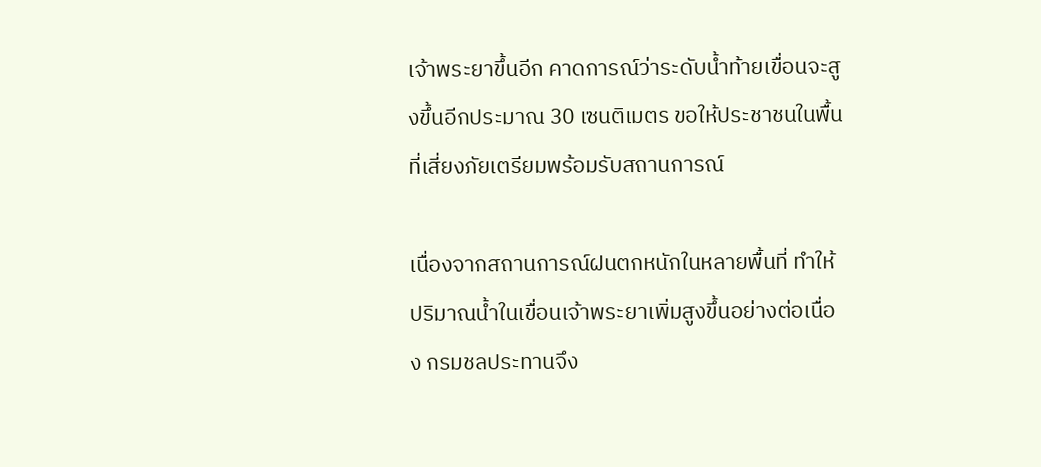เจ้าพระยาขึ้นอีก คาดการณ์ว่าระดับน้ำท้ายเขื่อนจะสูงขึ้นอีกประมาณ 30 เซนติเมตร ขอให้ประชาชนในพื้นที่เสี่ยงภัยเตรียมพร้อมรับสถานการณ์

เนื่องจากสถานการณ์ฝนตกหนักในหลายพื้นที่ ทำให้ปริมาณน้ำในเขื่อนเจ้าพระยาเพิ่มสูงขึ้นอย่างต่อเนื่อง กรมชลประทานจึง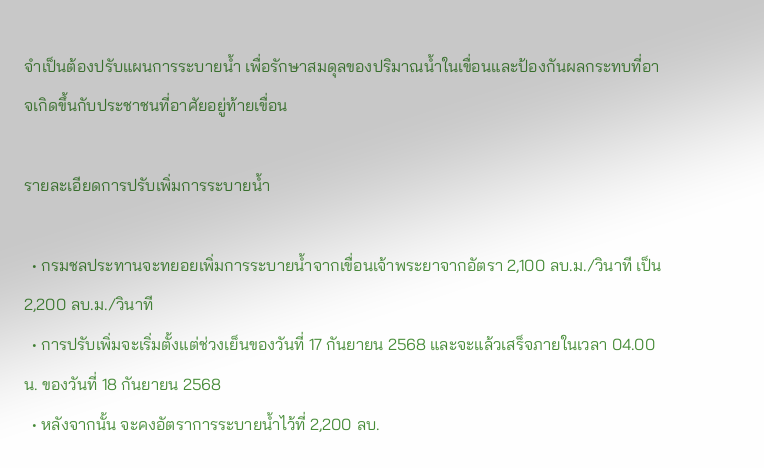จำเป็นต้องปรับแผนการระบายน้ำ เพื่อรักษาสมดุลของปริมาณน้ำในเขื่อนและป้องกันผลกระทบที่อาจเกิดขึ้นกับประชาชนที่อาศัยอยู่ท้ายเขื่อน

รายละเอียดการปรับเพิ่มการระบายน้ำ

  • กรมชลประทานจะทยอยเพิ่มการระบายน้ำจากเขื่อนเจ้าพระยาจากอัตรา 2,100 ลบ.ม./วินาที เป็น 2,200 ลบ.ม./วินาที
  • การปรับเพิ่มจะเริ่มตั้งแต่ช่วงเย็นของวันที่ 17 กันยายน 2568 และจะแล้วเสร็จภายในเวลา 04.00 น. ของวันที่ 18 กันยายน 2568
  • หลังจากนั้น จะคงอัตราการระบายน้ำไว้ที่ 2,200 ลบ.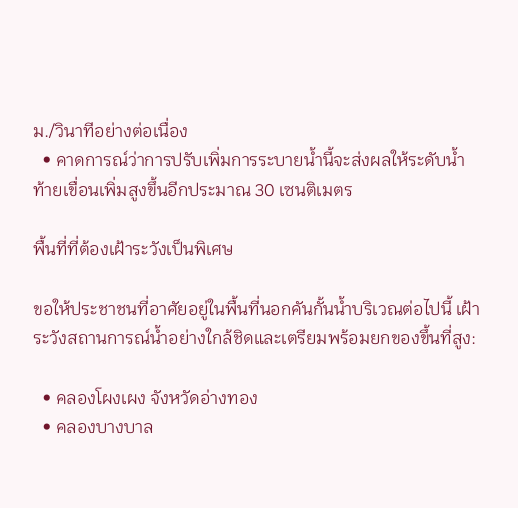ม./วินาทีอย่างต่อเนื่อง
  • คาดการณ์ว่าการปรับเพิ่มการระบายน้ำนี้จะส่งผลให้ระดับน้ำท้ายเขื่อนเพิ่มสูงขึ้นอีกประมาณ 30 เซนติเมตร

พื้นที่ที่ต้องเฝ้าระวังเป็นพิเศษ

ขอให้ประชาชนที่อาศัยอยู่ในพื้นที่นอกคันกั้นน้ำบริเวณต่อไปนี้ เฝ้าระวังสถานการณ์น้ำอย่างใกล้ชิดและเตรียมพร้อมยกของขึ้นที่สูง:

  • คลองโผงเผง จังหวัดอ่างทอง
  • คลองบางบาล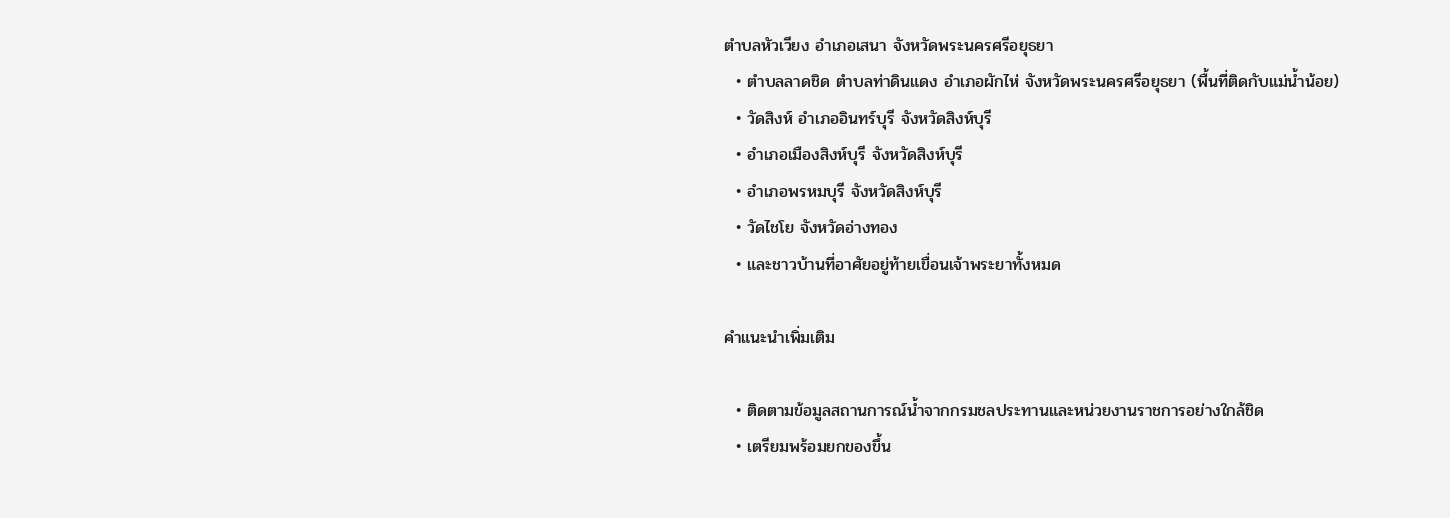ตำบลหัวเวียง อำเภอเสนา จังหวัดพระนครศรีอยุธยา
  • ตำบลลาดชิด ตำบลท่าดินแดง อำเภอผักไห่ จังหวัดพระนครศรีอยุธยา (พื้นที่ติดกับแม่น้ำน้อย)
  • วัดสิงห์ อำเภออินทร์บุรี จังหวัดสิงห์บุรี
  • อำเภอเมืองสิงห์บุรี จังหวัดสิงห์บุรี
  • อำเภอพรหมบุรี จังหวัดสิงห์บุรี
  • วัดไชโย จังหวัดอ่างทอง
  • และชาวบ้านที่อาศัยอยู่ท้ายเขื่อนเจ้าพระยาทั้งหมด

คำแนะนำเพิ่มเติม

  • ติดตามข้อมูลสถานการณ์น้ำจากกรมชลประทานและหน่วยงานราชการอย่างใกล้ชิด
  • เตรียมพร้อมยกของขึ้น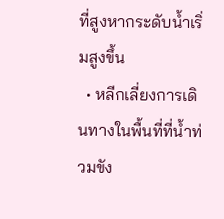ที่สูงหากระดับน้ำเริ่มสูงขึ้น
  • หลีกเลี่ยงการเดินทางในพื้นที่ที่น้ำท่วมขัง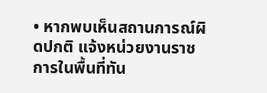• หากพบเห็นสถานการณ์ผิดปกติ แจ้งหน่วยงานราชการในพื้นที่ทัน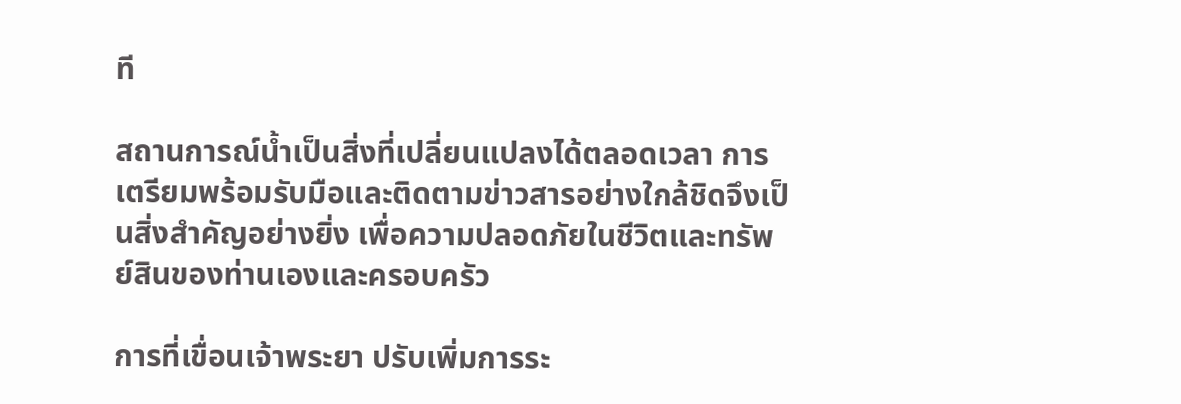ที

สถานการณ์น้ำเป็นสิ่งที่เปลี่ยนแปลงได้ตลอดเวลา การเตรียมพร้อมรับมือและติดตามข่าวสารอย่างใกล้ชิดจึงเป็นสิ่งสำคัญอย่างยิ่ง เพื่อความปลอดภัยในชีวิตและทรัพย์สินของท่านเองและครอบครัว

การที่เขื่อนเจ้าพระยา ปรับเพิ่มการระ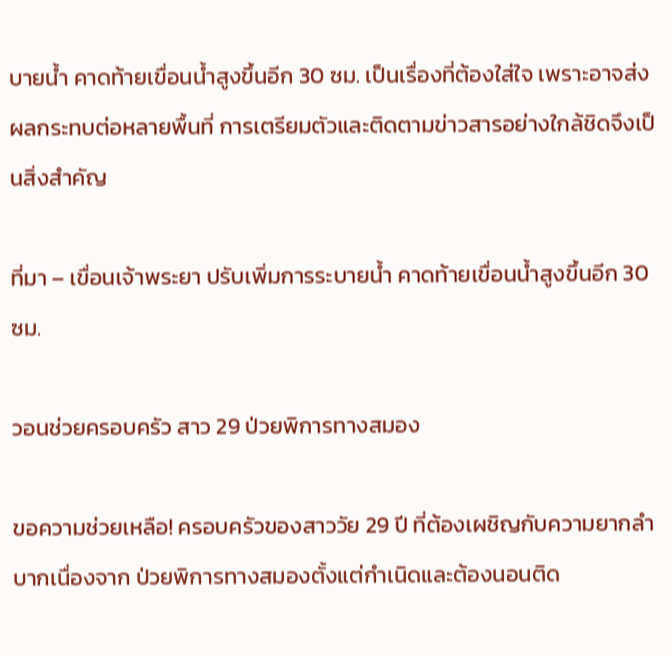บายน้ำ คาดท้ายเขื่อนน้ำสูงขึ้นอีก 30 ซม. เป็นเรื่องที่ต้องใส่ใจ เพราะอาจส่งผลกระทบต่อหลายพื้นที่ การเตรียมตัวและติดตามข่าวสารอย่างใกล้ชิดจึงเป็นสิ่งสำคัญ

ที่มา – เขื่อนเจ้าพระยา ปรับเพิ่มการระบายน้ำ คาดท้ายเขื่อนน้ำสูงขึ้นอีก 30 ซม.

วอนช่วยครอบครัว สาว 29 ป่วยพิการทางสมอง

ขอความช่วยเหลือ! ครอบครัวของสาววัย 29 ปี ที่ต้องเผชิญกับความยากลำบากเนื่องจาก ป่วยพิการทางสมองตั้งแต่กำเนิดและต้องนอนติด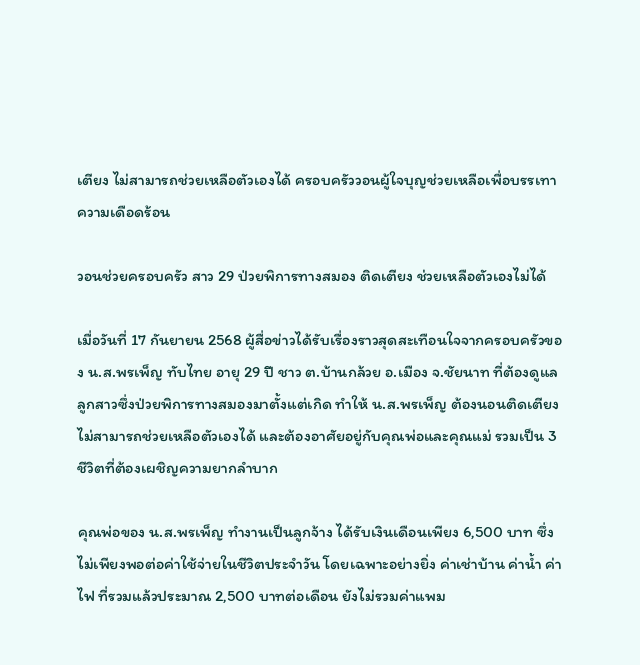เตียง ไม่สามารถช่วยเหลือตัวเองได้ ครอบครัววอนผู้ใจบุญช่วยเหลือเพื่อบรรเทาความเดือดร้อน

วอนช่วยครอบครัว สาว 29 ป่วยพิการทางสมอง ติดเตียง ช่วยเหลือตัวเองไม่ได้

เมื่อวันที่ 17 กันยายน 2568 ผู้สื่อข่าวได้รับเรื่องราวสุดสะเทือนใจจากครอบครัวของ น.ส.พรเพ็ญ ทับไทย อายุ 29 ปี ชาว ต.บ้านกล้วย อ.เมือง จ.ชัยนาท ที่ต้องดูแลลูกสาวซึ่งป่วยพิการทางสมองมาตั้งแต่เกิด ทำให้ น.ส.พรเพ็ญ ต้องนอนติดเตียง ไม่สามารถช่วยเหลือตัวเองได้ และต้องอาศัยอยู่กับคุณพ่อและคุณแม่ รวมเป็น 3 ชีวิตที่ต้องเผชิญความยากลำบาก

คุณพ่อของ น.ส.พรเพ็ญ ทำงานเป็นลูกจ้าง ได้รับเงินเดือนเพียง 6,500 บาท ซึ่งไม่เพียงพอต่อค่าใช้จ่ายในชีวิตประจำวัน โดยเฉพาะอย่างยิ่ง ค่าเช่าบ้าน ค่าน้ำ ค่าไฟ ที่รวมแล้วประมาณ 2,500 บาทต่อเดือน ยังไม่รวมค่าแพม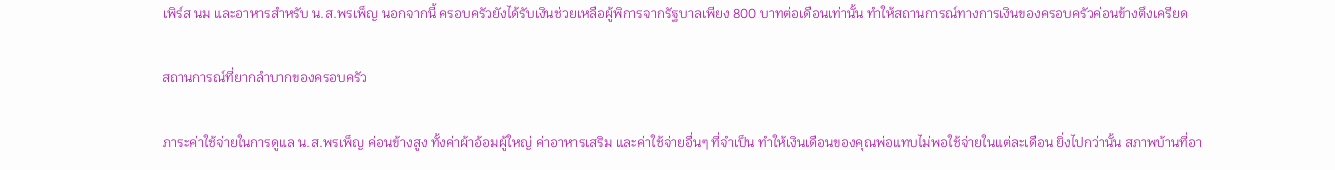เพิร์ส นม และอาหารสำหรับ น.ส.พรเพ็ญ นอกจากนี้ ครอบครัวยังได้รับเงินช่วยเหลือผู้พิการจากรัฐบาลเพียง 800 บาทต่อเดือนเท่านั้น ทำให้สถานการณ์ทางการเงินของครอบครัวค่อนข้างตึงเครียด

สถานการณ์ที่ยากลำบากของครอบครัว

ภาระค่าใช้จ่ายในการดูแล น.ส.พรเพ็ญ ค่อนข้างสูง ทั้งค่าผ้าอ้อมผู้ใหญ่ ค่าอาหารเสริม และค่าใช้จ่ายอื่นๆ ที่จำเป็น ทำให้เงินเดือนของคุณพ่อแทบไม่พอใช้จ่ายในแต่ละเดือน ยิ่งไปกว่านั้น สภาพบ้านที่อา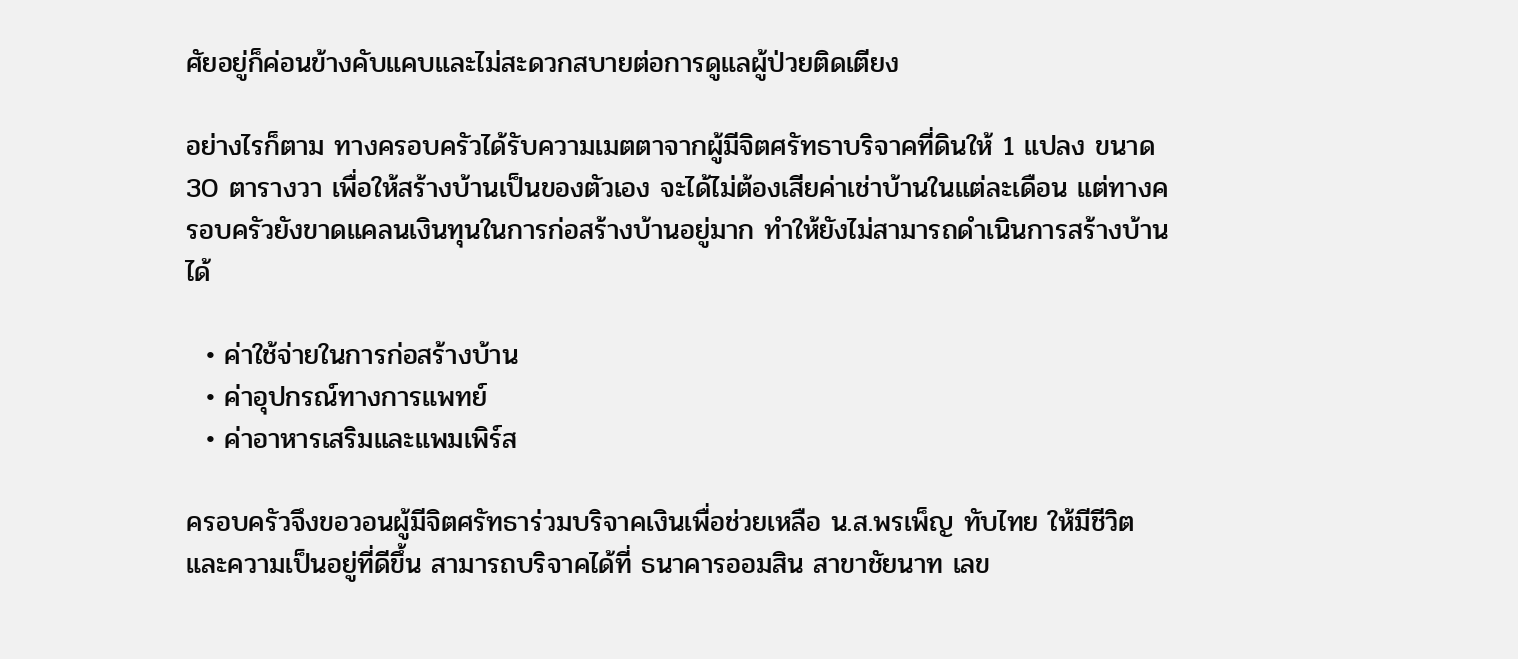ศัยอยู่ก็ค่อนข้างคับแคบและไม่สะดวกสบายต่อการดูแลผู้ป่วยติดเตียง

อย่างไรก็ตาม ทางครอบครัวได้รับความเมตตาจากผู้มีจิตศรัทธาบริจาคที่ดินให้ 1 แปลง ขนาด 30 ตารางวา เพื่อให้สร้างบ้านเป็นของตัวเอง จะได้ไม่ต้องเสียค่าเช่าบ้านในแต่ละเดือน แต่ทางครอบครัวยังขาดแคลนเงินทุนในการก่อสร้างบ้านอยู่มาก ทำให้ยังไม่สามารถดำเนินการสร้างบ้านได้

  • ค่าใช้จ่ายในการก่อสร้างบ้าน
  • ค่าอุปกรณ์ทางการแพทย์
  • ค่าอาหารเสริมและแพมเพิร์ส

ครอบครัวจึงขอวอนผู้มีจิตศรัทธาร่วมบริจาคเงินเพื่อช่วยเหลือ น.ส.พรเพ็ญ ทับไทย ให้มีชีวิตและความเป็นอยู่ที่ดีขึ้น สามารถบริจาคได้ที่ ธนาคารออมสิน สาขาชัยนาท เลข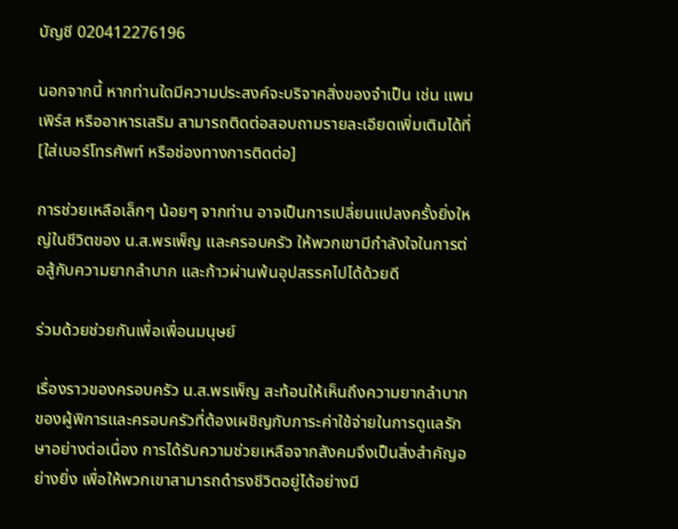บัญชี 020412276196

นอกจากนี้ หากท่านใดมีความประสงค์จะบริจาคสิ่งของจำเป็น เช่น แพมเพิร์ส หรืออาหารเสริม สามารถติดต่อสอบถามรายละเอียดเพิ่มเติมได้ที่ [ใส่เบอร์โทรศัพท์ หรือช่องทางการติดต่อ]

การช่วยเหลือเล็กๆ น้อยๆ จากท่าน อาจเป็นการเปลี่ยนแปลงครั้งยิ่งใหญ่ในชีวิตของ น.ส.พรเพ็ญ และครอบครัว ให้พวกเขามีกำลังใจในการต่อสู้กับความยากลำบาก และก้าวผ่านพ้นอุปสรรคไปได้ด้วยดี

ร่วมด้วยช่วยกันเพื่อเพื่อนมนุษย์

เรื่องราวของครอบครัว น.ส.พรเพ็ญ สะท้อนให้เห็นถึงความยากลำบากของผู้พิการและครอบครัวที่ต้องเผชิญกับภาระค่าใช้จ่ายในการดูแลรักษาอย่างต่อเนื่อง การได้รับความช่วยเหลือจากสังคมจึงเป็นสิ่งสำคัญอย่างยิ่ง เพื่อให้พวกเขาสามารถดำรงชีวิตอยู่ได้อย่างมี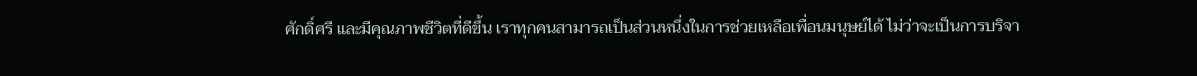ศักดิ์ศรี และมีคุณภาพชีวิตที่ดีขึ้น เราทุกคนสามารถเป็นส่วนหนึ่งในการช่วยเหลือเพื่อนมนุษย์ได้ ไม่ว่าจะเป็นการบริจา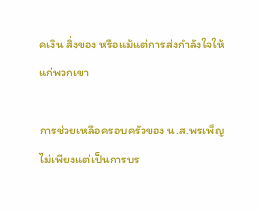คเงิน สิ่งของ หรือแม้แต่การส่งกำลังใจให้แก่พวกเขา

การช่วยเหลือครอบครัวของ น.ส.พรเพ็ญ ไม่เพียงแต่เป็นการบร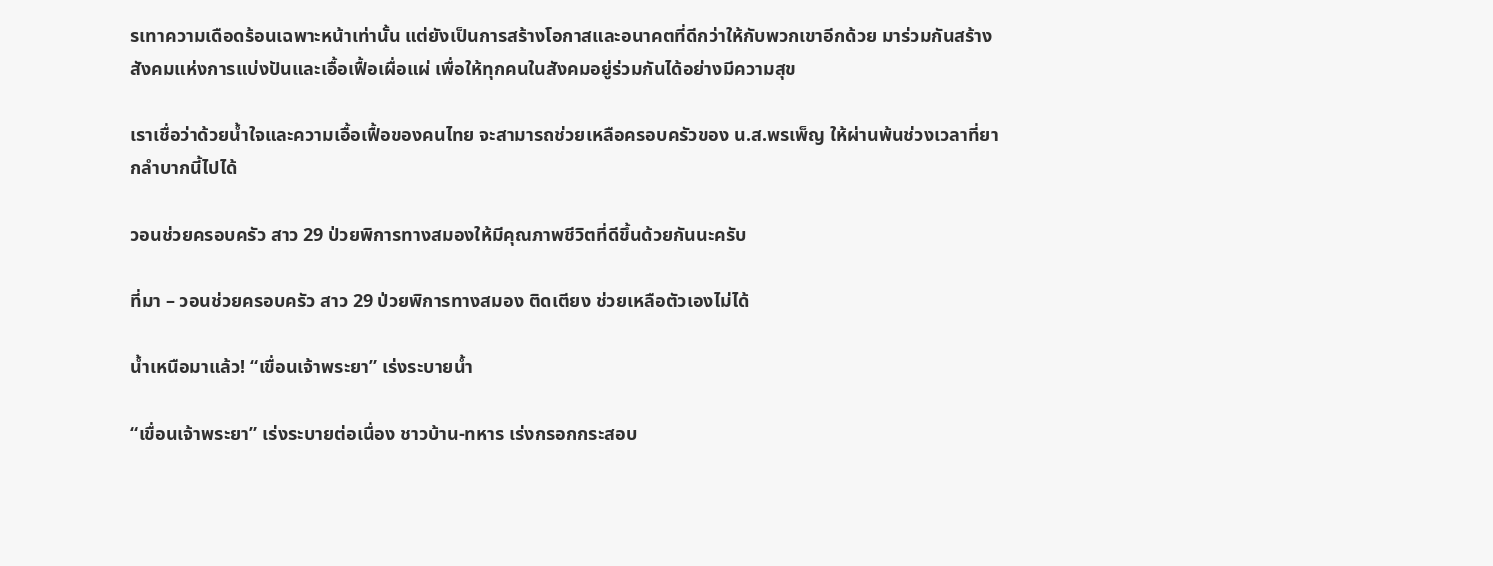รเทาความเดือดร้อนเฉพาะหน้าเท่านั้น แต่ยังเป็นการสร้างโอกาสและอนาคตที่ดีกว่าให้กับพวกเขาอีกด้วย มาร่วมกันสร้างสังคมแห่งการแบ่งปันและเอื้อเฟื้อเผื่อแผ่ เพื่อให้ทุกคนในสังคมอยู่ร่วมกันได้อย่างมีความสุข

เราเชื่อว่าด้วยน้ำใจและความเอื้อเฟื้อของคนไทย จะสามารถช่วยเหลือครอบครัวของ น.ส.พรเพ็ญ ให้ผ่านพ้นช่วงเวลาที่ยากลำบากนี้ไปได้

วอนช่วยครอบครัว สาว 29 ป่วยพิการทางสมองให้มีคุณภาพชีวิตที่ดีขึ้นด้วยกันนะครับ

ที่มา – วอนช่วยครอบครัว สาว 29 ป่วยพิการทางสมอง ติดเตียง ช่วยเหลือตัวเองไม่ได้

น้ำเหนือมาแล้ว! “เขื่อนเจ้าพระยา” เร่งระบายน้ำ

“เขื่อนเจ้าพระยา” เร่งระบายต่อเนื่อง ชาวบ้าน-ทหาร เร่งกรอกกระสอบ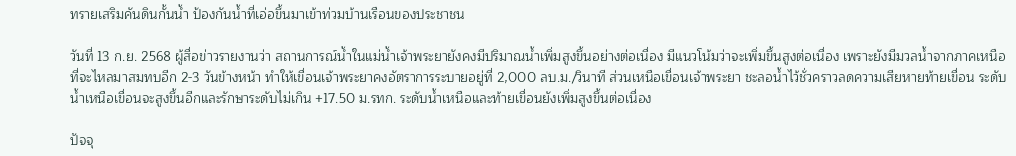ทรายเสริมคันดินกั้นน้ำ ป้องกันน้ำที่เอ่อขึ้นมาเข้าท่วมบ้านเรือนของประชาชน

วันที่ 13 ก.ย. 2568 ผู้สื่อข่าวรายงานว่า สถานการณ์น้ำในแม่น้ำเจ้าพระยายังคงมีปริมาณน้ำเพิ่มสูงขึ้นอย่างต่อเนื่อง มีแนวโน้มว่าจะเพิ่มขึ้นสูงต่อเนื่อง เพราะยังมีมวลน้ำจากภาคเหนือที่จะไหลมาสมทบอีก 2-3 วันข้างหน้า ทำให้เขื่อนเจ้าพระยาคงอัตราการระบายอยู่ที่ 2,000 ลบ.ม./วินาที ส่วนเหนือเขื่อนเจ้าพระยา ชะลอน้ำไว้ชั่วคราวลดความเสียหายท้ายเขื่อน ระดับน้ำเหนือเขื่อนจะสูงขึ้นอีกและรักษาระดับไม่เกิน +17.50 ม.รทก. ระดับน้ำเหนือและท้ายเขื่อนยังเพิ่มสูงขึ้นต่อเนื่อง

ปัจจุ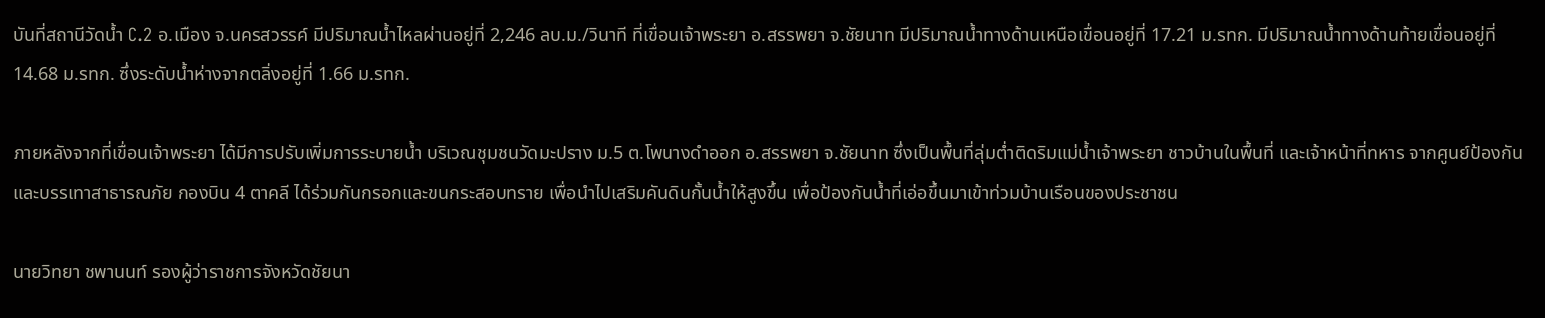บันที่สถานีวัดน้ำ C.2 อ.เมือง จ.นครสวรรค์ มีปริมาณน้ำไหลผ่านอยู่ที่ 2,246 ลบ.ม./วินาที ที่เขื่อนเจ้าพระยา อ.สรรพยา จ.ชัยนาท มีปริมาณน้ำทางด้านเหนือเขื่อนอยู่ที่ 17.21 ม.รทก. มีปริมาณน้ำทางด้านท้ายเขื่อนอยู่ที่ 14.68 ม.รทก. ซึ่งระดับน้ำห่างจากตลิ่งอยู่ที่ 1.66 ม.รทก.

ภายหลังจากที่เขื่อนเจ้าพระยา ได้มีการปรับเพิ่มการระบายน้ำ บริเวณชุมชนวัดมะปราง ม.5 ต.โพนางดำออก อ.สรรพยา จ.ชัยนาท ซึ่งเป็นพื้นที่ลุ่มต่ำติดริมแม่น้ำเจ้าพระยา ชาวบ้านในพื้นที่ และเจ้าหน้าที่ทหาร จากศูนย์ป้องกันและบรรเทาสาธารณภัย กองบิน 4 ตาคลี ได้ร่วมกันกรอกและขนกระสอบทราย เพื่อนำไปเสริมคันดินกั้นน้ำให้สูงขึ้น เพื่อป้องกันน้ำที่เอ่อขึ้นมาเข้าท่วมบ้านเรือนของประชาชน

นายวิทยา ชพานนท์ รองผู้ว่าราชการจังหวัดชัยนา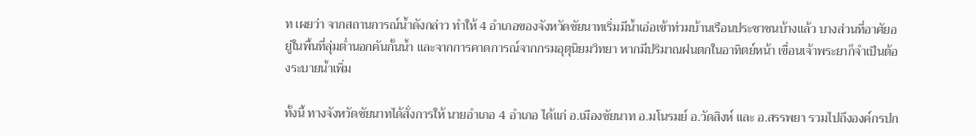ท เผยว่า จากสถานการณ์น้ำดังกล่าว ทำให้ 4 อำเภอของจังหวัดชัยนาทเริ่มมีน้ำเอ่อเข้าท่วมบ้านเรือนประชาชนบ้างแล้ว บางส่วนที่อาศัยอยู่ในพื้นที่ลุ่มต่ำนอกคันกั้นน้ำ และจากการคาดการณ์จากกรมอุตุนิยมวิทยา หากมีปริมาณฝนตกในอาทิตย์หน้า เขื่อนเจ้าพระยาก็จำเป็นต้องระบายน้ำเพิ่ม

ทั้งนี้ ทางจังหวัดชัยนาทได้สั่งการให้ นายอำเภอ 4 อำเภอ ได้แก่ อ.เมืองชัยนาท อ.มโนรมย์ อ.วัดสิงห์ และ อ.สรรพยา รวมไปถึงองค์กรปก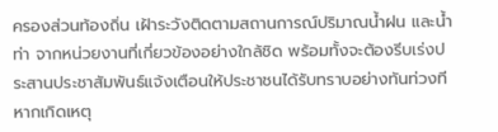ครองส่วนท้องถิ่น เฝ้าระวังติดตามสถานการณ์ปริมาณน้ำฝน และน้ำท่า จากหน่วยงานที่เกี่ยวข้องอย่างใกล้ชิด พร้อมทั้งจะต้องรีบเร่งประสานประชาสัมพันธ์แจ้งเตือนให้ประชาชนได้รับทราบอย่างทันท่วงทีหากเกิดเหตุ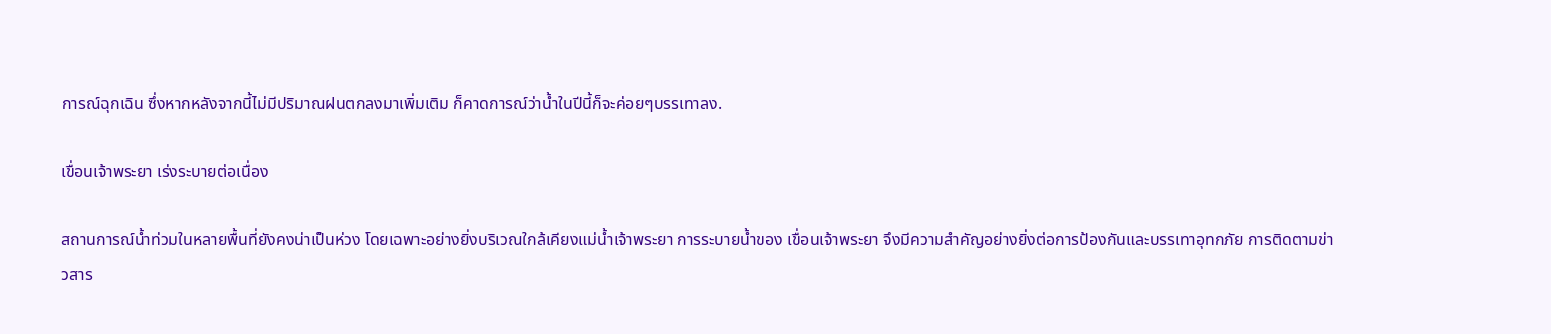การณ์ฉุกเฉิน ซึ่งหากหลังจากนี้ไม่มีปริมาณฝนตกลงมาเพิ่มเติม ก็คาดการณ์ว่าน้ำในปีนี้ก็จะค่อยๆบรรเทาลง.

เขื่อนเจ้าพระยา เร่งระบายต่อเนื่อง

สถานการณ์น้ำท่วมในหลายพื้นที่ยังคงน่าเป็นห่วง โดยเฉพาะอย่างยิ่งบริเวณใกล้เคียงแม่น้ำเจ้าพระยา การระบายน้ำของ เขื่อนเจ้าพระยา จึงมีความสำคัญอย่างยิ่งต่อการป้องกันและบรรเทาอุทกภัย การติดตามข่าวสาร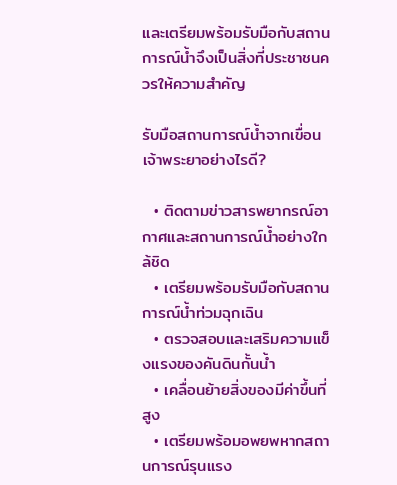และเตรียมพร้อมรับมือกับสถานการณ์น้ำจึงเป็นสิ่งที่ประชาชนควรให้ความสำคัญ

รับมือสถานการณ์น้ำจากเขื่อนเจ้าพระยาอย่างไรดี?

  • ติดตามข่าวสารพยากรณ์อากาศและสถานการณ์น้ำอย่างใกล้ชิด
  • เตรียมพร้อมรับมือกับสถานการณ์น้ำท่วมฉุกเฉิน
  • ตรวจสอบและเสริมความแข็งแรงของคันดินกั้นน้ำ
  • เคลื่อนย้ายสิ่งของมีค่าขึ้นที่สูง
  • เตรียมพร้อมอพยพหากสถานการณ์รุนแรง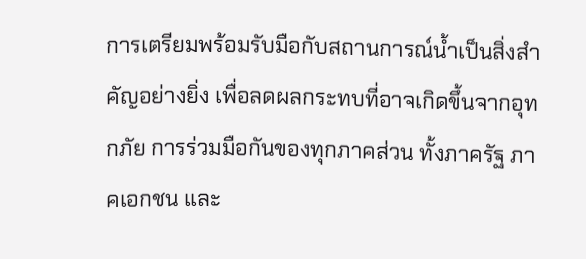การเตรียมพร้อมรับมือกับสถานการณ์น้ำเป็นสิ่งสำคัญอย่างยิ่ง เพื่อลดผลกระทบที่อาจเกิดขึ้นจากอุทกภัย การร่วมมือกันของทุกภาคส่วน ทั้งภาครัฐ ภาคเอกชน และ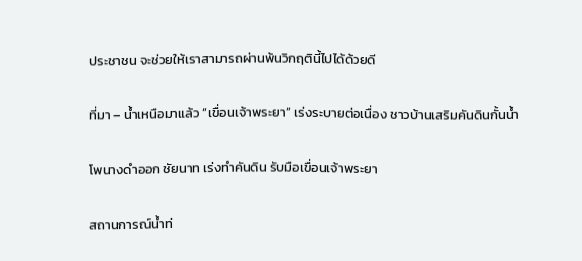ประชาชน จะช่วยให้เราสามารถผ่านพ้นวิกฤตินี้ไปได้ด้วยดี

ที่มา – น้ำเหนือมาแล้ว “เขื่อนเจ้าพระยา” เร่งระบายต่อเนื่อง ชาวบ้านเสริมคันดินกั้นน้ำ

โพนางดำออก ชัยนาท เร่งทำคันดิน รับมือเขื่อนเจ้าพระยา

สถานการณ์น้ำท่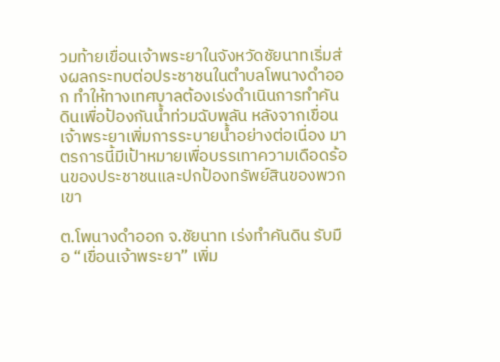วมท้ายเขื่อนเจ้าพระยาในจังหวัดชัยนาทเริ่มส่งผลกระทบต่อประชาชนในตำบลโพนางดำออก ทำให้ทางเทศบาลต้องเร่งดำเนินการทำคันดินเพื่อป้องกันน้ำท่วมฉับพลัน หลังจากเขื่อนเจ้าพระยาเพิ่มการระบายน้ำอย่างต่อเนื่อง มาตรการนี้มีเป้าหมายเพื่อบรรเทาความเดือดร้อนของประชาชนและปกป้องทรัพย์สินของพวกเขา

ต.โพนางดำออก จ.ชัยนาท เร่งทำคันดิน รับมือ “เขื่อนเจ้าพระยา” เพิ่ม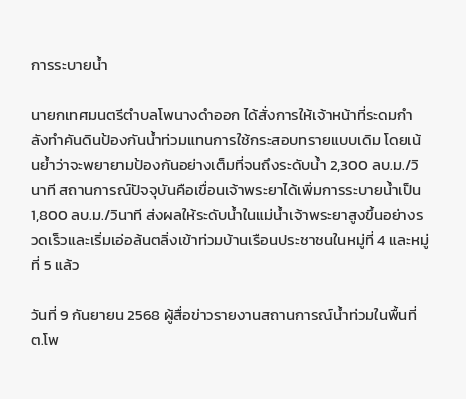การระบายน้ำ

นายกเทศมนตรีตำบลโพนางดำออก ได้สั่งการให้เจ้าหน้าที่ระดมกำลังทำคันดินป้องกันน้ำท่วมแทนการใช้กระสอบทรายแบบเดิม โดยเน้นย้ำว่าจะพยายามป้องกันอย่างเต็มที่จนถึงระดับน้ำ 2,300 ลบ.ม./วินาที สถานการณ์ปัจจุบันคือเขื่อนเจ้าพระยาได้เพิ่มการระบายน้ำเป็น 1,800 ลบ.ม./วินาที ส่งผลให้ระดับน้ำในแม่น้ำเจ้าพระยาสูงขึ้นอย่างรวดเร็วและเริ่มเอ่อล้นตลิ่งเข้าท่วมบ้านเรือนประชาชนในหมู่ที่ 4 และหมู่ที่ 5 แล้ว

วันที่ 9 กันยายน 2568 ผู้สื่อข่าวรายงานสถานการณ์น้ำท่วมในพื้นที่ต.โพ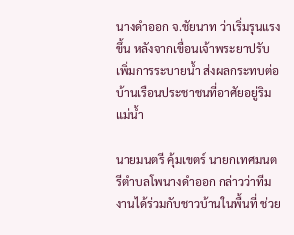นางดำออก จ.ชัยนาท ว่าเริ่มรุนแรงขึ้น หลังจากเขื่อนเจ้าพระยาปรับเพิ่มการระบายน้ำ ส่งผลกระทบต่อบ้านเรือนประชาชนที่อาศัยอยู่ริมแม่น้ำ

นายมนตรี คุ้มเขตร์ นายกเทศมนตรีตำบลโพนางดำออก กล่าวว่าทีมงานได้ร่วมกับชาวบ้านในพื้นที่ ช่วย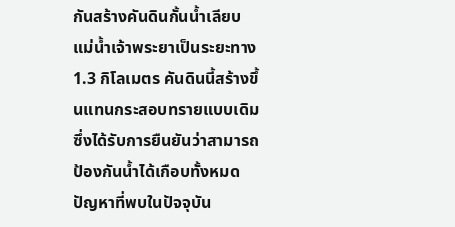กันสร้างคันดินกั้นน้ำเลียบแม่น้ำเจ้าพระยาเป็นระยะทาง 1.3 กิโลเมตร คันดินนี้สร้างขึ้นแทนกระสอบทรายแบบเดิม ซึ่งได้รับการยืนยันว่าสามารถป้องกันน้ำได้เกือบทั้งหมด ปัญหาที่พบในปัจจุบัน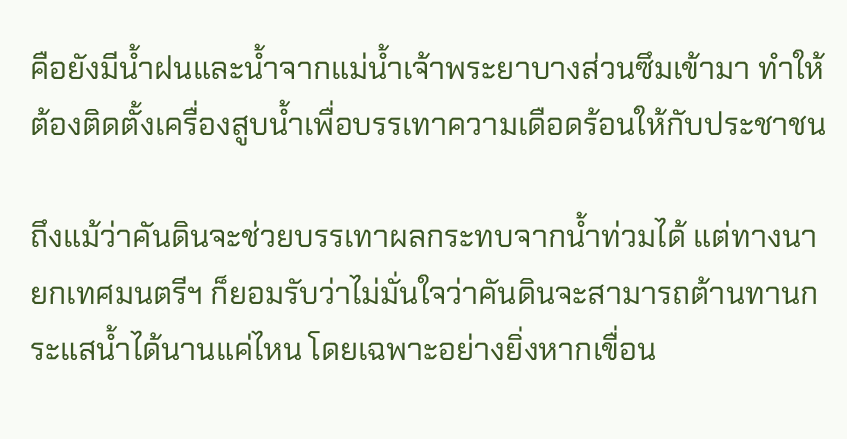คือยังมีน้ำฝนและน้ำจากแม่น้ำเจ้าพระยาบางส่วนซึมเข้ามา ทำให้ต้องติดตั้งเครื่องสูบน้ำเพื่อบรรเทาความเดือดร้อนให้กับประชาชน

ถึงแม้ว่าคันดินจะช่วยบรรเทาผลกระทบจากน้ำท่วมได้ แต่ทางนายกเทศมนตรีฯ ก็ยอมรับว่าไม่มั่นใจว่าคันดินจะสามารถต้านทานกระแสน้ำได้นานแค่ไหน โดยเฉพาะอย่างยิ่งหากเขื่อน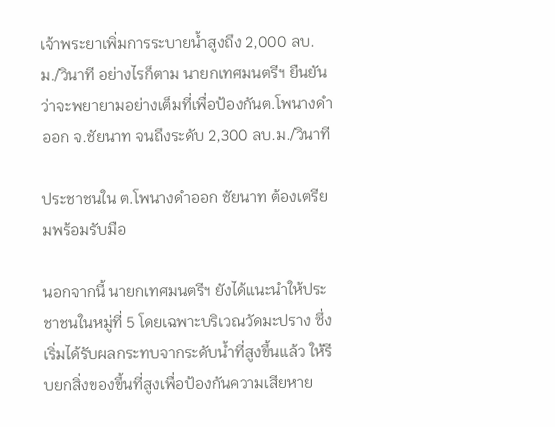เจ้าพระยาเพิ่มการระบายน้ำสูงถึง 2,000 ลบ.ม./วินาที อย่างไรก็ตาม นายกเทศมนตรีฯ ยืนยันว่าจะพยายามอย่างเต็มที่เพื่อป้องกันต.โพนางดำออก จ.ชัยนาท จนถึงระดับ 2,300 ลบ.ม./วินาที

ประชาชนใน ต.โพนางดำออก ชัยนาท ต้องเตรียมพร้อมรับมือ

นอกจากนี้ นายกเทศมนตรีฯ ยังได้แนะนำให้ประชาชนในหมู่ที่ 5 โดยเฉพาะบริเวณวัดมะปราง ซึ่งเริ่มได้รับผลกระทบจากระดับน้ำที่สูงขึ้นแล้ว ให้รีบยกสิ่งของขึ้นที่สูงเพื่อป้องกันความเสียหาย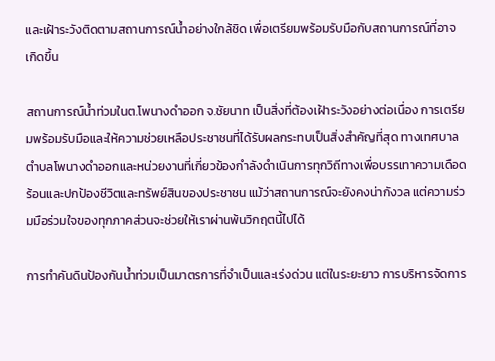และเฝ้าระวังติดตามสถานการณ์น้ำอย่างใกล้ชิด เพื่อเตรียมพร้อมรับมือกับสถานการณ์ที่อาจเกิดขึ้น

สถานการณ์น้ำท่วมในต.โพนางดำออก จ.ชัยนาท เป็นสิ่งที่ต้องเฝ้าระวังอย่างต่อเนื่อง การเตรียมพร้อมรับมือและให้ความช่วยเหลือประชาชนที่ได้รับผลกระทบเป็นสิ่งสำคัญที่สุด ทางเทศบาลตำบลโพนางดำออกและหน่วยงานที่เกี่ยวข้องกำลังดำเนินการทุกวิถีทางเพื่อบรรเทาความเดือดร้อนและปกป้องชีวิตและทรัพย์สินของประชาชน แม้ว่าสถานการณ์จะยังคงน่ากังวล แต่ความร่วมมือร่วมใจของทุกภาคส่วนจะช่วยให้เราผ่านพ้นวิกฤตนี้ไปได้

การทำคันดินป้องกันน้ำท่วมเป็นมาตรการที่จำเป็นและเร่งด่วน แต่ในระยะยาว การบริหารจัดการ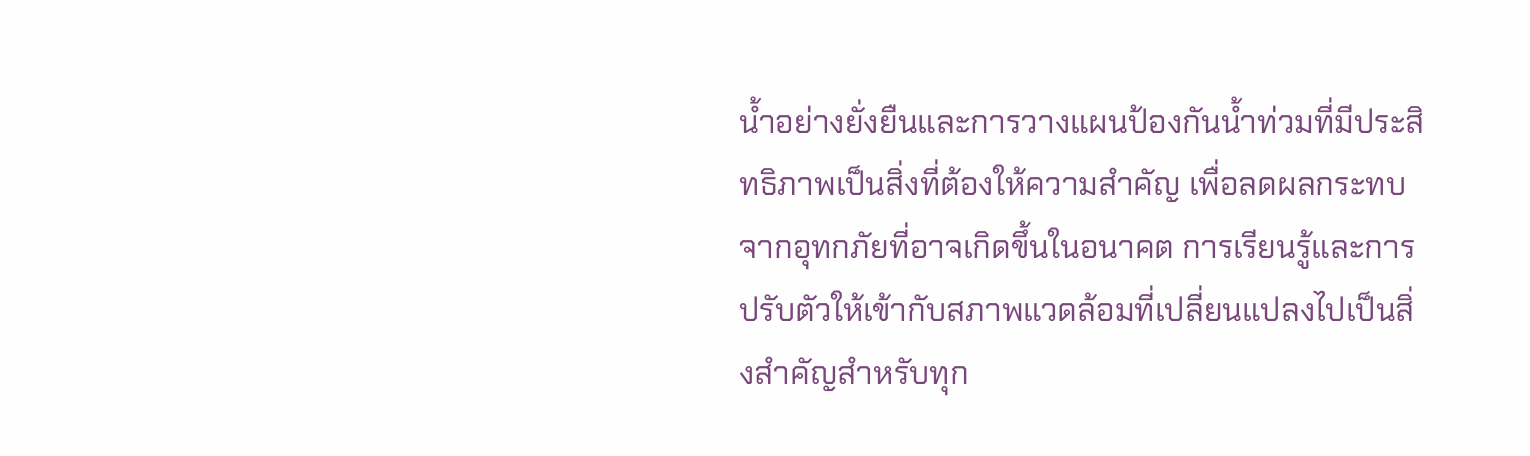น้ำอย่างยั่งยืนและการวางแผนป้องกันน้ำท่วมที่มีประสิทธิภาพเป็นสิ่งที่ต้องให้ความสำคัญ เพื่อลดผลกระทบจากอุทกภัยที่อาจเกิดขึ้นในอนาคต การเรียนรู้และการปรับตัวให้เข้ากับสภาพแวดล้อมที่เปลี่ยนแปลงไปเป็นสิ่งสำคัญสำหรับทุก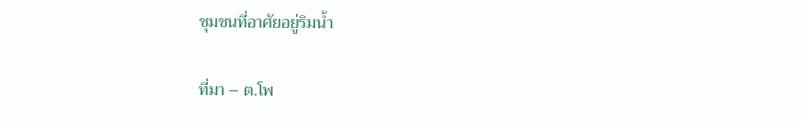ชุมชนที่อาศัยอยู่ริมน้ำ

ที่มา – ต.โพ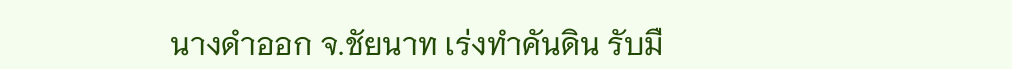นางดำออก จ.ชัยนาท เร่งทำคันดิน รับมื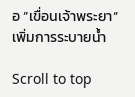อ “เขื่อนเจ้าพระยา” เพิ่มการระบายน้ำ

Scroll to top